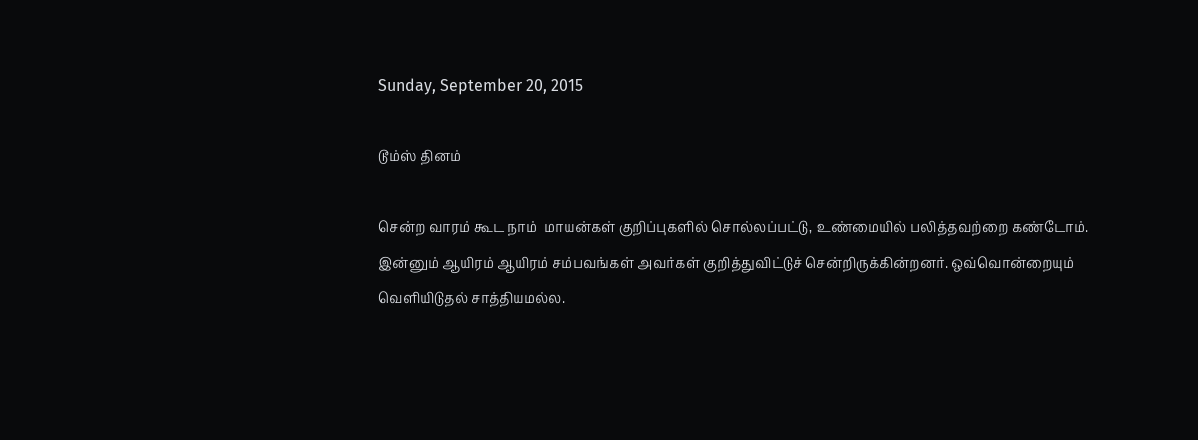Sunday, September 20, 2015

டூம்ஸ் தினம்

சென்ற வாரம் கூட நாம்  மாயன்கள் குறிப்புகளில் சொல்லப்பட்டு, உண்மையில் பலித்தவற்றை கண்டோம். இன்னும் ஆயிரம் ஆயிரம் சம்பவங்கள் அவர்கள் குறித்துவிட்டுச் சென்றிருக்கின்றனர். ஒவ்வொன்றையும் வெளியிடுதல் சாத்தியமல்ல.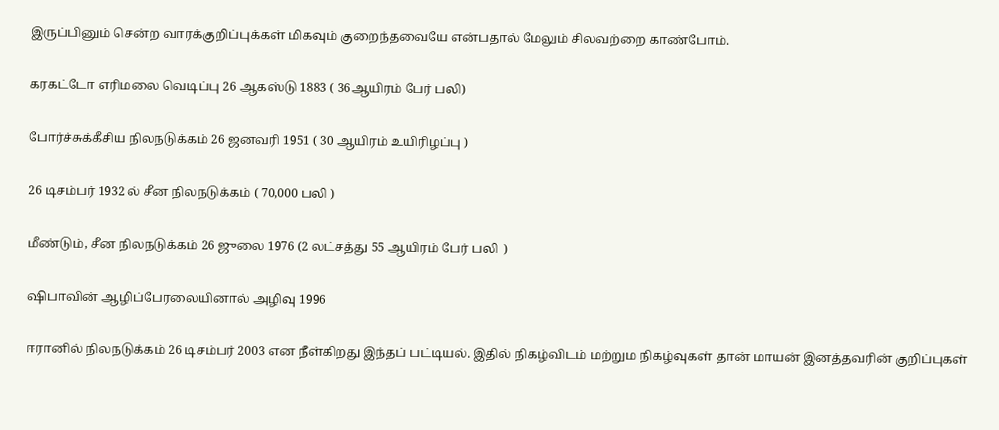இருப்பினும் சென்ற வாரக்குறிப்புக்கள் மிகவும் குறைந்தவையே என்பதால் மேலும் சிலவற்றை காண்போம்.

கரகட்டோ எரிமலை வெடிப்பு 26 ஆகஸ்டு 1883 ( 36ஆயிரம் பேர் பலி)

போர்ச்சுக்கீசிய நிலநடுக்கம் 26 ஜனவரி 1951 ( 30 ஆயிரம் உயிரிழப்பு )

26 டிசம்பர் 1932 ல் சீன நிலநடுக்கம் ( 70,000 பலி )

மீண்டும், சீன நிலநடுக்கம் 26 ஜுலை 1976 (2 லட்சத்து 55 ஆயிரம் பேர் பலி  )

ஷிபாவின் ஆழிப்பேரலையினால் அழிவு 1996

ஈரானில் நிலநடுக்கம் 26 டிசம்பர் 2003 என நீள்கிறது இந்தப் பட்டியல். இதில் நிகழ்விடம் மற்றும நிகழ்வுகள் தான் மாயன் இனத்தவரின் குறிப்புகள்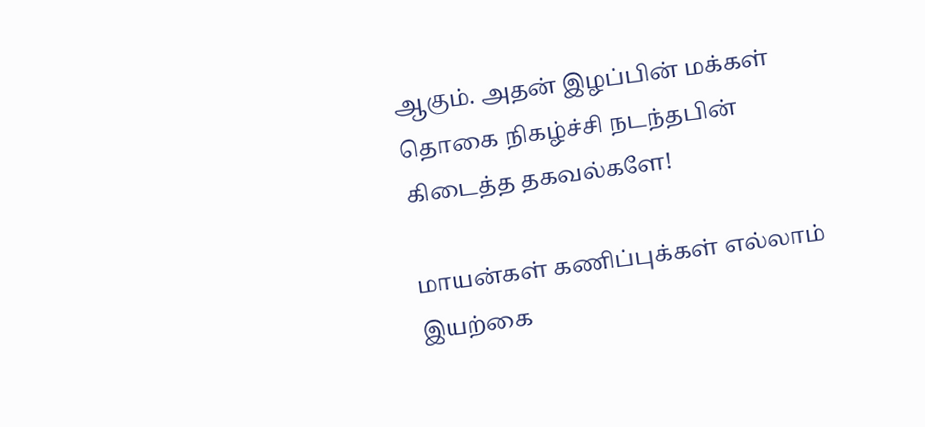ஆகும். அதன் இழப்பின் மக்கள் தொகை நிகழ்ச்சி நடந்தபின் கிடைத்த தகவல்களே!

மாயன்கள் கணிப்புக்கள் எல்லாம் இயற்கை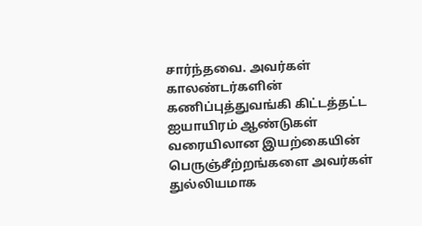சார்ந்தவை. அவர்கள் காலண்டர்களின் கணிப்புத்துவங்கி கிட்டத்தட்ட ஐயாயிரம் ஆண்டுகள் வரையிலான இயற்கையின் பெருஞ்சீற்றங்களை அவர்கள் துல்லியமாக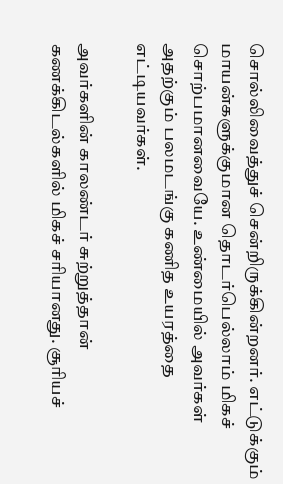சொல்லிவைத்துச் சென்றிருக்கின்றனர். எட்டுக்கும் மாயன்களுக்குமான தொடர்பெல்லாம் மிகச் சொற்பமானவையே. உண்மையில் அவர்கள் அதற்கும் பலமடங்கு கணித உயரத்தை எட்டியவர்கள்.

அவர்களின் காலண்டர் சுற்றுத்தான் கணக்கிடல்களில் மிகச் சரியானது. சூரியச்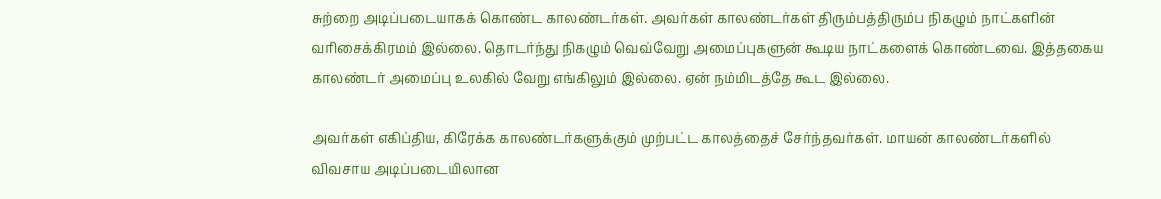சுற்றை அடிப்படையாகக் கொண்ட காலண்டர்கள். அவர்கள் காலண்டர்கள் திரும்பத்திரும்ப நிகழும் நாட்களின் வரிசைக்கிரமம் இல்லை. தொடர்ந்து நிகழும் வெவ்வேறு அமைப்புகளுன் கூடிய நாட்களைக் கொண்டவை. இத்தகைய காலண்டர் அமைப்பு உலகில் வேறு எங்கிலும் இல்லை. ஏன் நம்மிடத்தே கூட இல்லை.

அவர்கள் எகிப்திய, கிரேக்க காலண்டர்களுக்கும் முற்பட்ட காலத்தைச் சேர்ந்தவர்கள். மாயன் காலண்டர்களில் விவசாய அடிப்படையிலான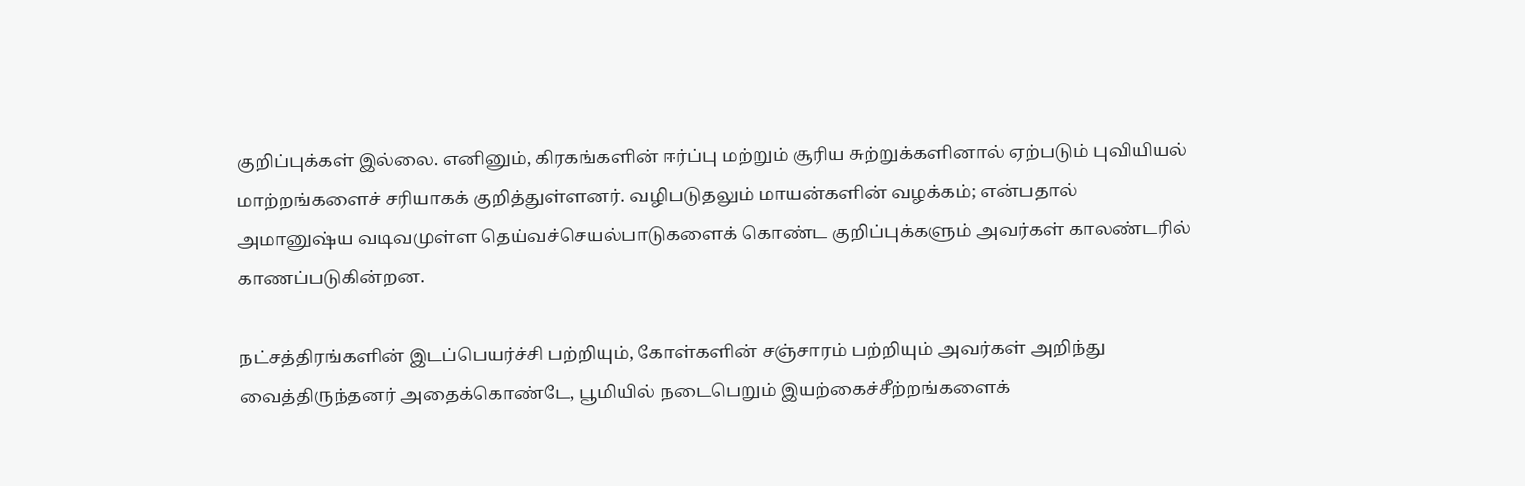குறிப்புக்கள் இல்லை. எனினும், கிரகங்களின் ஈர்ப்பு மற்றும் சூரிய சுற்றுக்களினால் ஏற்படும் புவியியல் மாற்றங்களைச் சரியாகக் குறித்துள்ளனர். வழிபடுதலும் மாயன்களின் வழக்கம்; என்பதால் அமானுஷ்ய வடிவமுள்ள தெய்வச்செயல்பாடுகளைக் கொண்ட குறிப்புக்களும் அவர்கள் காலண்டரில் காணப்படுகின்றன.

நட்சத்திரங்களின் இடப்பெயர்ச்சி பற்றியும், கோள்களின் சஞ்சாரம் பற்றியும் அவர்கள் அறிந்து வைத்திருந்தனர் அதைக்கொண்டே, பூமியில் நடைபெறும் இயற்கைச்சீற்றங்களைக்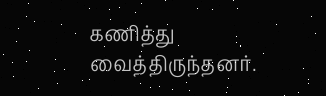கணித்து வைத்திருந்தனர்.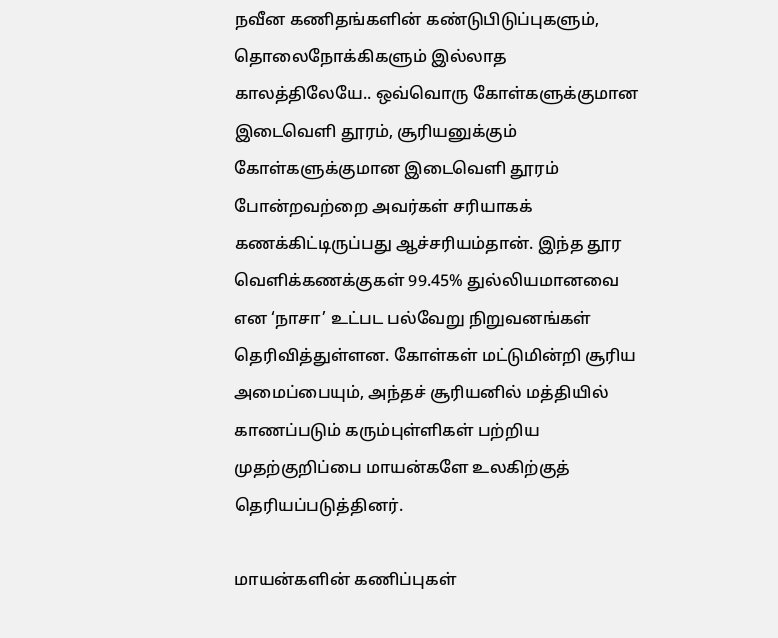நவீன கணிதங்களின் கண்டுபிடுப்புகளும், தொலைநோக்கிகளும் இல்லாத காலத்திலேயே.. ஒவ்வொரு கோள்களுக்குமான இடைவெளி தூரம், சூரியனுக்கும் கோள்களுக்குமான இடைவெளி தூரம் போன்றவற்றை அவர்கள் சரியாகக் கணக்கிட்டிருப்பது ஆச்சரியம்தான். இந்த தூர வெளிக்கணக்குகள் 99.45% துல்லியமானவை என ‘நாசா’ உட்பட பல்வேறு நிறுவனங்கள் தெரிவித்துள்ளன. கோள்கள் மட்டுமின்றி சூரிய அமைப்பையும், அந்தச் சூரியனில் மத்தியில் காணப்படும் கரும்புள்ளிகள் பற்றிய முதற்குறிப்பை மாயன்களே உலகிற்குத் தெரியப்படுத்தினர்.

மாயன்களின் கணிப்புகள்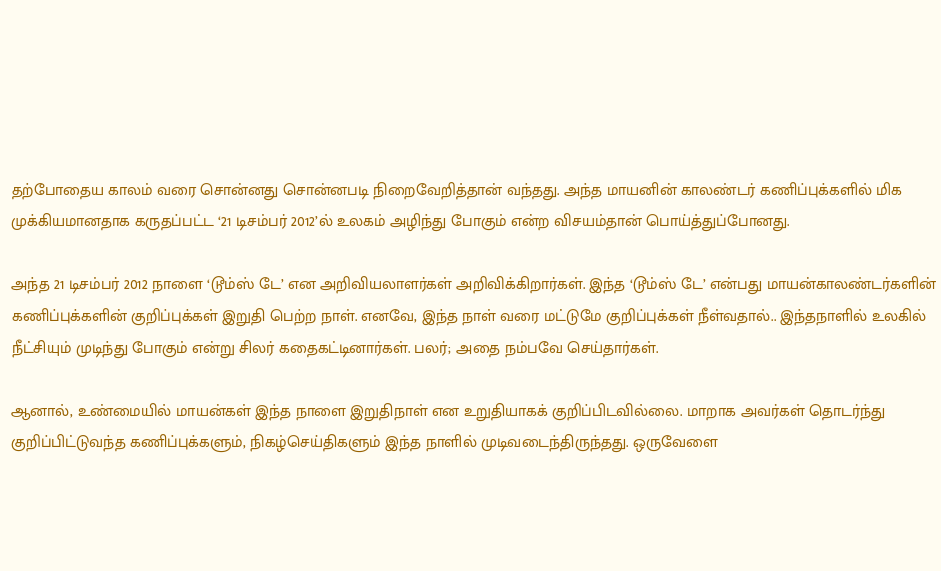தற்போதைய காலம் வரை சொன்னது சொன்னபடி நிறைவேறித்தான் வந்தது. அந்த மாயனின் காலண்டர் கணிப்புக்களில் மிக முக்கியமானதாக கருதப்பட்ட ‘21 டிசம்பர் 2012’ல் உலகம் அழிந்து போகும் என்ற விசயம்தான் பொய்த்துப்போனது.

அந்த 21 டிசம்பர் 2012 நாளை ‘டூம்ஸ் டே’ என அறிவியலாளர்கள் அறிவிக்கிறார்கள். இந்த ‘டூம்ஸ் டே’ என்பது மாயன்காலண்டர்களின் கணிப்புக்களின் குறிப்புக்கள் இறுதி பெற்ற நாள். எனவே, இந்த நாள் வரை மட்டுமே குறிப்புக்கள் நீள்வதால்.. இந்தநாளில் உலகில் நீட்சியும் முடிந்து போகும் என்று சிலர் கதைகட்டினார்கள். பலர்; அதை நம்பவே செய்தார்கள்.

ஆனால், உண்மையில் மாயன்கள் இந்த நாளை இறுதிநாள் என உறுதியாகக் குறிப்பிடவில்லை. மாறாக அவர்கள் தொடர்ந்து குறிப்பிட்டுவந்த கணிப்புக்களும், நிகழ்செய்திகளும் இந்த நாளில் முடிவடைந்திருந்தது. ஒருவேளை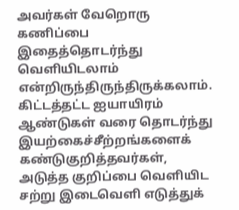அவர்கள் வேறொரு கணிப்பை இதைத்தொடர்ந்து வெளியிடலாம் என்றிருந்திருந்திருக்கலாம். கிட்டத்தட்ட ஐயாயிரம் ஆண்டுகள் வரை தொடர்ந்து இயற்கைச்சீற்றங்களைக் கண்டுகுறித்தவர்கள், அடுத்த குறிப்பை வெளியிட சற்று இடைவெளி எடுத்துக்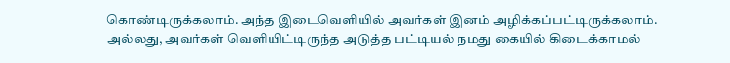கொண்டிருக்கலாம். அந்த இடைவெளியில் அவர்கள் இனம் அழிக்கப்பட்டிருக்கலாம். அல்லது, அவர்கள் வெளியிட்டிருந்த அடுத்த பட்டியல் நமது கையில் கிடைக்காமல்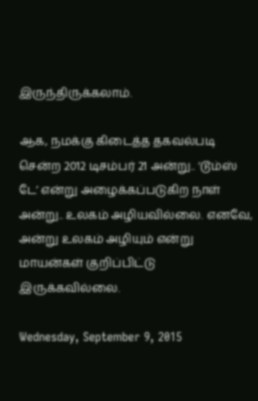இருந்திருக்கலாம்.

ஆக, நமக்கு கிடைத்த தகவல்படி சென்ற 2012 டிசம்பர் 21 அன்று.. ‘டூம்ஸ் டே’ என்று அழைக்கப்படுகிற நாள் அன்று.. உலகம் அழியவில்லை. எனவே, அன்று உலகம் அழியும் என்று மாயன்கள் குறிப்பிட்டு இருக்கவில்லை.

Wednesday, September 9, 2015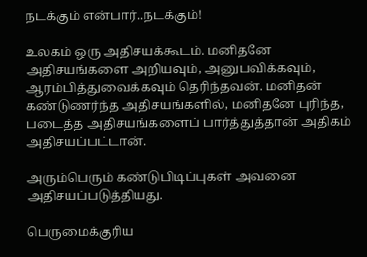நடக்கும் என்பார்..நடக்கும்!

உலகம் ஒரு அதிசயக்கூடம். மனிதனே அதிசயங்களை அறியவும், அனுபவிக்கவும், ஆரம்பித்துவைக்கவும் தெரிந்தவன். மனிதன் கண்டுணர்ந்த அதிசயங்களில், மனிதனே புரிந்த, படைத்த அதிசயங்களைப் பார்த்துத்தான் அதிகம் அதிசயப்பட்டான்.

அரும்பெரும் கண்டுபிடிப்புகள் அவனை அதிசயப்படுத்தியது.

பெருமைக்குரிய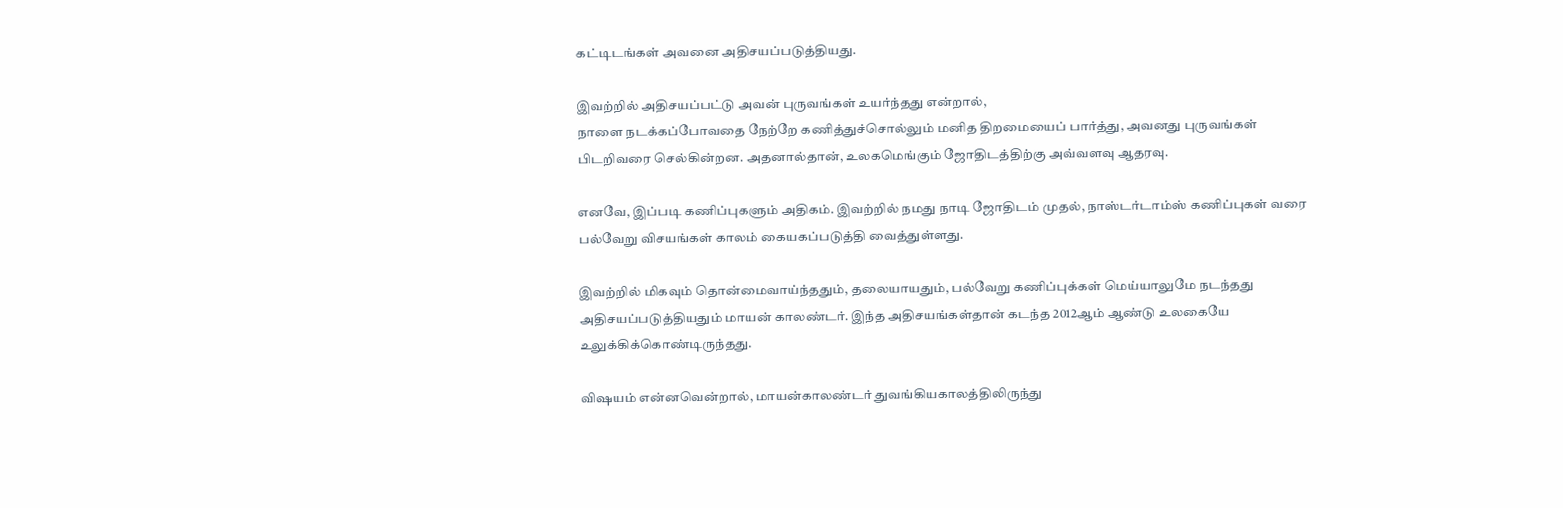கட்டிடங்கள் அவனை அதிசயப்படுத்தியது.

இவற்றில் அதிசயப்பட்டு அவன் புருவங்கள் உயர்ந்தது என்றால்,
நாளை நடக்கப்போவதை நேற்றே கணித்துச்சொல்லும் மனித திறமையைப் பார்த்து, அவனது புருவங்கள் பிடறிவரை செல்கின்றன. அதனால்தான், உலகமெங்கும் ஜோதிடத்திற்கு அவ்வளவு ஆதரவு.

எனவே, இப்படி கணிப்புகளும் அதிகம். இவற்றில் நமது நாடி ஜோதிடம் முதல், நாஸ்டர்டாம்ஸ் கணிப்புகள் வரை பல்வேறு விசயங்கள் காலம் கையகப்படுத்தி வைத்துள்ளது.

இவற்றில் மிகவும் தொன்மைவாய்ந்ததும், தலையாயதும், பல்வேறு கணிப்புக்கள் மெய்யாலுமே நடந்தது அதிசயப்படுத்தியதும் மாயன் காலண்டர். இந்த அதிசயங்கள்தான் கடந்த 2012ஆம் ஆண்டு உலகையே உலுக்கிக்கொண்டிருந்தது.

விஷயம் என்னவென்றால், மாயன்காலண்டர் துவங்கியகாலத்திலிருந்து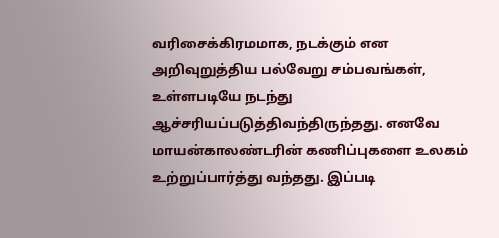வரிசைக்கிரமமாக, நடக்கும் என அறிவுறுத்திய பல்வேறு சம்பவங்கள், உள்ளபடியே நடந்து ஆச்சரியப்படுத்திவந்திருந்தது. எனவே மாயன்காலண்டரின் கணிப்புகளை உலகம் உற்றுப்பார்த்து வந்தது. இப்படி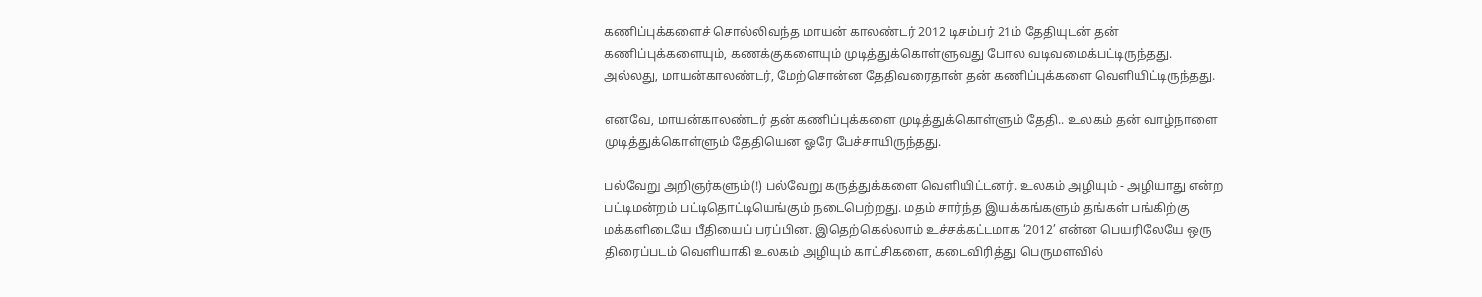கணிப்புக்களைச் சொல்லிவந்த மாயன் காலண்டர் 2012 டிசம்பர் 21ம் தேதியுடன் தன் கணிப்புக்களையும், கணக்குகளையும் முடித்துக்கொள்ளுவது போல வடிவமைக்பட்டிருந்தது. அல்லது, மாயன்காலண்டர், மேற்சொன்ன தேதிவரைதான் தன் கணிப்புக்களை வெளியிட்டிருந்தது.

எனவே, மாயன்காலண்டர் தன் கணிப்புக்களை முடித்துக்கொள்ளும் தேதி.. உலகம் தன் வாழ்நாளை முடித்துக்கொள்ளும் தேதியென ஓரே பேச்சாயிருந்தது.

பல்வேறு அறிஞர்களும்(!) பல்வேறு கருத்துக்களை வெளியிட்டனர். உலகம் அழியும் - அழியாது என்ற பட்டிமன்றம் பட்டிதொட்டியெங்கும் நடைபெற்றது. மதம் சார்ந்த இயக்கங்களும் தங்கள் பங்கிற்கு மக்களிடையே பீதியைப் பரப்பின. இதெற்கெல்லாம் உச்சக்கட்டமாக ‘2012’ என்ன பெயரிலேயே ஒரு திரைப்படம் வெளியாகி உலகம் அழியும் காட்சிகளை, கடைவிரித்து பெருமளவில்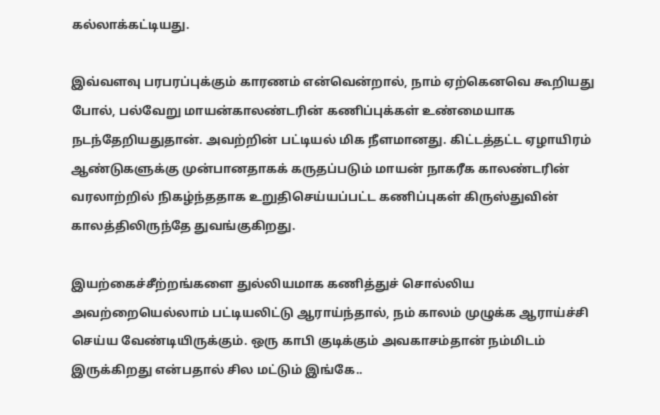கல்லாக்கட்டியது.

இவ்வளவு பரபரப்புக்கும் காரணம் என்வென்றால், நாம் ஏற்கெனவெ கூறியது போல், பல்வேறு மாயன்காலண்டரின் கணிப்புக்கள் உண்மையாக நடந்தேறியதுதான். அவற்றின் பட்டியல் மிக நீளமானது. கிட்டத்தட்ட ஏழாயிரம் ஆண்டுகளுக்கு முன்பானதாகக் கருதப்படும் மாயன் நாகரீக காலண்டரின் வரலாற்றில் நிகழ்ந்ததாக உறுதிசெய்யப்பட்ட கணிப்புகள் கிருஸ்துவின் காலத்திலிருந்தே துவங்குகிறது.

இயற்கைச்சீற்றங்களை துல்லியமாக கணித்துச் சொல்லிய அவற்றையெல்லாம் பட்டியலிட்டு ஆராய்ந்தால், நம் காலம் முழுக்க ஆராய்ச்சி செய்ய வேண்டியிருக்கும். ஒரு காபி குடிக்கும் அவகாசம்தான் நம்மிடம் இருக்கிறது என்பதால் சில மட்டும் இங்கே..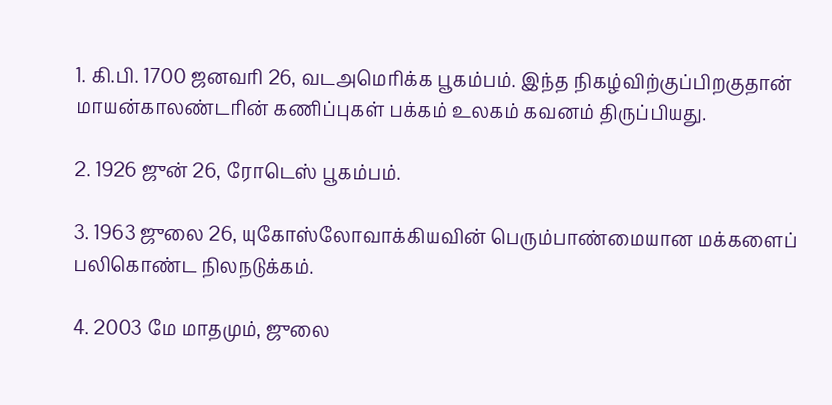1. கி.பி. 1700 ஜனவரி 26, வடஅமெரிக்க பூகம்பம். இந்த நிகழ்விற்குப்பிறகுதான் மாயன்காலண்டரின் கணிப்புகள் பக்கம் உலகம் கவனம் திருப்பியது.

2. 1926 ஜுன் 26, ரோடெஸ் பூகம்பம்.

3. 1963 ஜுலை 26, யுகோஸ்லோவாக்கியவின் பெரும்பாண்மையான மக்களைப் பலிகொண்ட நிலநடுக்கம்.

4. 2003 மே மாதமும், ஜுலை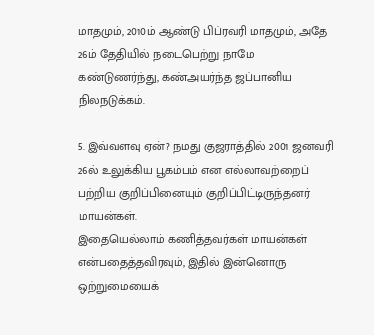மாதமும், 2010ம் ஆண்டு பிப்ரவரி மாதமும், அதே 26ம் தேதியில் நடைபெற்று நாமே கண்டுணர்ந்து, கண்அயர்ந்த ஜப்பானிய நிலநடுக்கம்.

5. இவ்வளவு ஏன்? நமது குஜராத்தில் 2001 ஜனவரி 26ல் உலுக்கிய பூகம்பம் என எல்லாவற்றைப் பற்றிய குறிப்பினையும் குறிப்பிட்டிருந்தனர் மாயன்கள்.
இதையெல்லாம் கணித்தவர்கள் மாயன்கள் என்பதைத்தவிரவும், இதில் இன்னொரு ஒற்றுமையைக்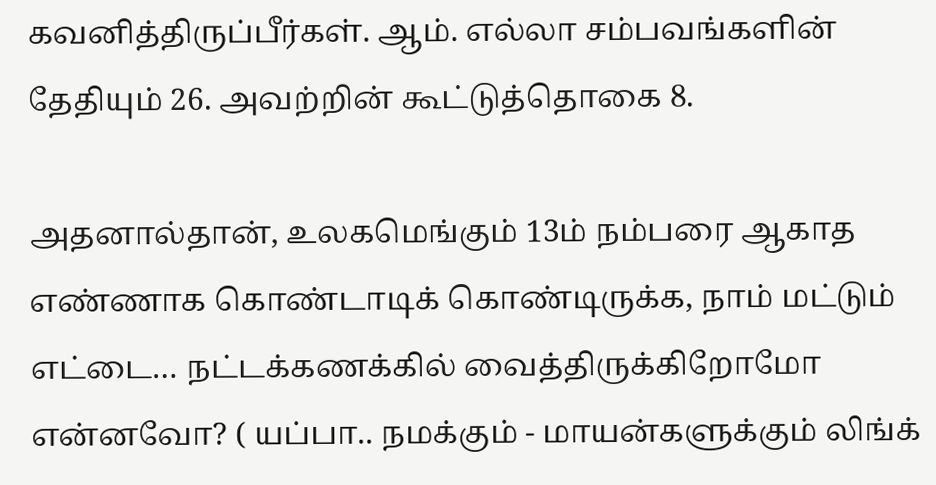கவனித்திருப்பீர்கள். ஆம். எல்லா சம்பவங்களின் தேதியும் 26. அவற்றின் கூட்டுத்தொகை 8.

அதனால்தான், உலகமெங்கும் 13ம் நம்பரை ஆகாத எண்ணாக கொண்டாடிக் கொண்டிருக்க, நாம் மட்டும் எட்டை… நட்டக்கணக்கில் வைத்திருக்கிறோமோ என்னவோ? ( யப்பா.. நமக்கும் - மாயன்களுக்கும் லிங்க்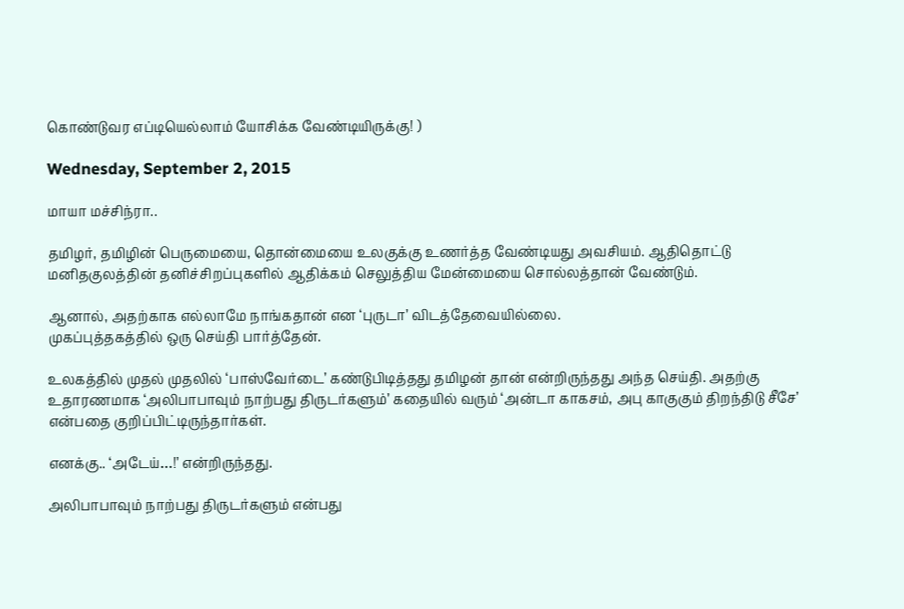கொண்டுவர எப்டியெல்லாம் யோசிக்க வேண்டியிருக்கு! )

Wednesday, September 2, 2015

மாயா மச்சிந்ரா..

தமிழர், தமிழின் பெருமையை, தொன்மையை உலகுக்கு உணர்த்த வேண்டியது அவசியம். ஆதிதொட்டு மனிதகுலத்தின் தனிச்சிறப்புகளில் ஆதிக்கம் செலுத்திய மேன்மையை சொல்லத்தான் வேண்டும்.

ஆனால், அதற்காக எல்லாமே நாங்கதான் என ‘புருடா’ விடத்தேவையில்லை.
முகப்புத்தகத்தில் ஒரு செய்தி பார்த்தேன்.

உலகத்தில் முதல் முதலில் ‘பாஸ்வேர்டை’ கண்டுபிடித்தது தமிழன் தான் என்றிருந்தது அந்த செய்தி. அதற்கு உதாரணமாக ‘அலிபாபாவும் நாற்பது திருடர்களும்’ கதையில் வரும் ‘அன்டா காகசம், அபு காகுகும் திறந்திடு சீசே’ என்பதை குறிப்பிட்டிருந்தார்கள்.

எனக்கு.. ‘அடேய்…!’ என்றிருந்தது.

அலிபாபாவும் நாற்பது திருடர்களும் என்பது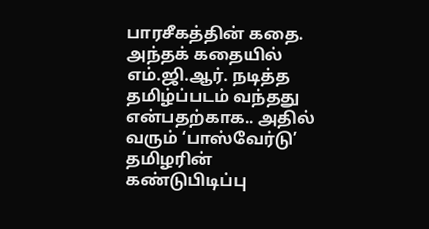பாரசீகத்தின் கதை. அந்தக் கதையில் எம்.ஜி.ஆர். நடித்த தமிழ்ப்படம் வந்தது என்பதற்காக.. அதில் வரும் ‘பாஸ்வேர்டு’ தமிழரின் கண்டுபிடிப்பு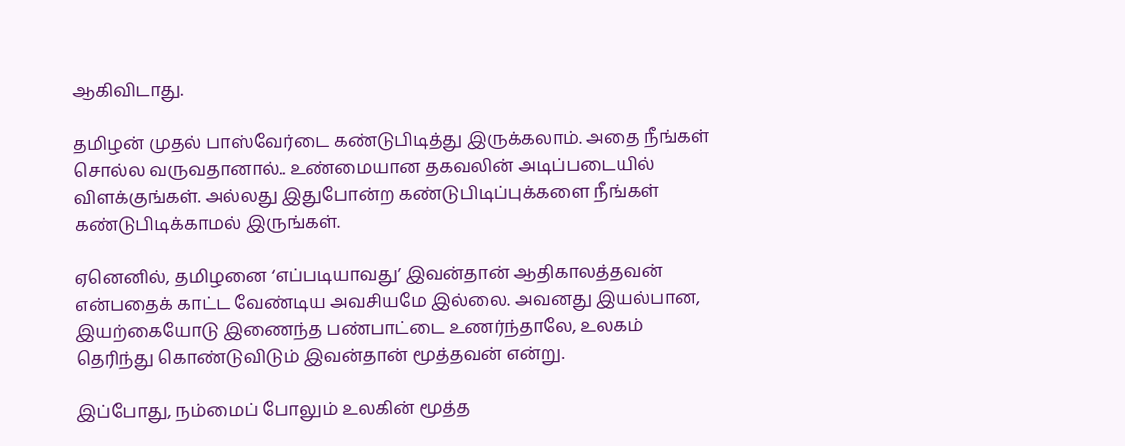ஆகிவிடாது.

தமிழன் முதல் பாஸ்வேர்டை கண்டுபிடித்து இருக்கலாம். அதை நீங்கள் சொல்ல வருவதானால்.. உண்மையான தகவலின் அடிப்படையில் விளக்குங்கள். அல்லது இதுபோன்ற கண்டுபிடிப்புக்களை நீங்கள் கண்டுபிடிக்காமல் இருங்கள்.

ஏனெனில், தமிழனை ‘எப்படியாவது’ இவன்தான் ஆதிகாலத்தவன் என்பதைக் காட்ட வேண்டிய அவசியமே இல்லை. அவனது இயல்பான, இயற்கையோடு இணைந்த பண்பாட்டை உணர்ந்தாலே, உலகம் தெரிந்து கொண்டுவிடும் இவன்தான் மூத்தவன் என்று.

இப்போது, நம்மைப் போலும் உலகின் மூத்த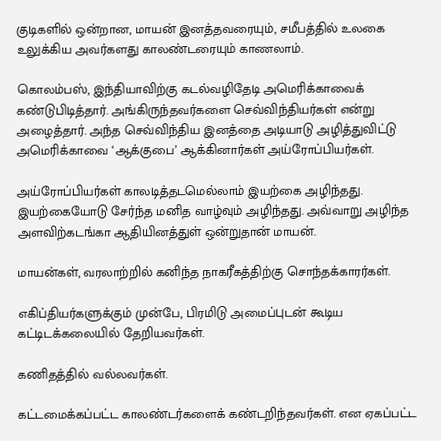குடிகளில் ஒன்றான, மாயன் இனத்தவரையும், சமீபத்தில் உலகை உலுக்கிய அவர்களது காலண்டரையும் காணலாம்.

கொலம்பஸ், இந்தியாவிற்கு கடல்வழிதேடி அமெரிக்காவைக் கண்டுபிடித்தார். அங்கிருந்தவர்களை செவ்விந்தியர்கள் என்று அழைத்தார். அந்த செவ்விந்திய இனத்தை அடியாடு அழித்துவிட்டு அமெரிக்காவை ‘ஆக்குபை’ ஆக்கினார்கள் அய்ரோப்பியர்கள்.

அய்ரோப்பியர்கள் காலடித்தடமெல்லாம் இயற்கை அழிந்தது. இயற்கையோடு சேர்ந்த மனித வாழ்வும் அழிந்தது. அவ்வாறு அழிந்த அளவிற்கடங்கா ஆதியினத்துள் ஒன்றுதான் மாயன்.

மாயன்கள், வரலாற்றில் கனிந்த நாகரீகத்திற்கு சொந்தக்காரர்கள்.

எகிப்தியர்களுக்கும் முன்பே, பிரமிடு அமைப்புடன் கூடிய கட்டிடக்கலையில் தேறியவர்கள்.

கணிதத்தில் வல்லவர்கள்.

கட்டமைக்கப்பட்ட காலண்டர்களைக் கண்டறிந்தவர்கள். என ஏகப்பட்ட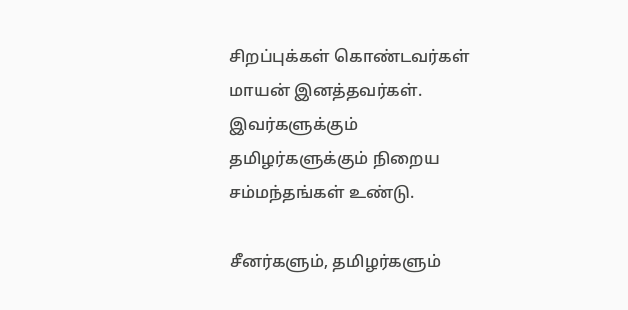சிறப்புக்கள் கொண்டவர்கள் மாயன் இனத்தவர்கள். இவர்களுக்கும் தமிழர்களுக்கும் நிறைய சம்மந்தங்கள் உண்டு.

சீனர்களும், தமிழர்களும்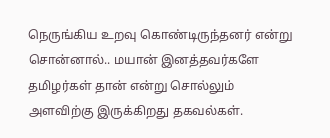நெருங்கிய உறவு கொண்டிருந்தனர் என்று சொன்னால்.. மயான் இனத்தவர்களே தமிழர்கள் தான் என்று சொல்லும் அளவிற்கு இருக்கிறது தகவல்கள்.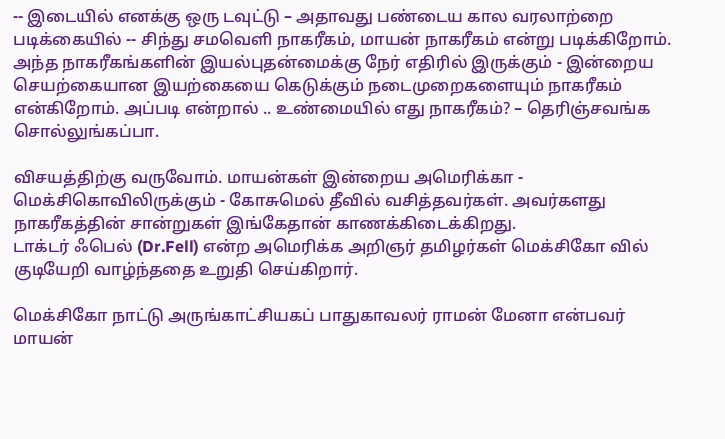-- இடையில் எனக்கு ஒரு டவுட்டு – அதாவது பண்டைய கால வரலாற்றை படிக்கையில் -- சிந்து சமவெளி நாகரீகம், மாயன் நாகரீகம் என்று படிக்கிறோம். அந்த நாகரீகங்களின் இயல்புதன்மைக்கு நேர் எதிரில் இருக்கும் - இன்றைய செயற்கையான இயற்கையை கெடுக்கும் நடைமுறைகளையும் நாகரீகம் என்கிறோம். அப்படி என்றால் .. உண்மையில் எது நாகரீகம்? – தெரிஞ்சவங்க சொல்லுங்கப்பா.

விசயத்திற்கு வருவோம். மாயன்கள் இன்றைய அமெரிக்கா - மெக்சிகொவிலிருக்கும் - கோசுமெல் தீவில் வசித்தவர்கள். அவர்களது நாகரீகத்தின் சான்றுகள் இங்கேதான் காணக்கிடைக்கிறது.
டாக்டர் ஃபெல் (Dr.Fell) என்ற அமெரிக்க அறிஞர் தமிழர்கள் மெக்சிகோ வில் குடியேறி வாழ்ந்ததை உறுதி செய்கிறார்.

மெக்சிகோ நாட்டு அருங்காட்சியகப் பாதுகாவலர் ராமன் மேனா என்பவர் மாயன்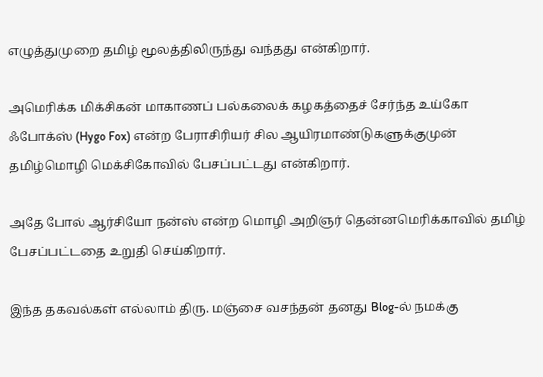எழுத்துமுறை தமிழ் மூலத்திலிருந்து வந்தது என்கிறார்.

அமெரிக்க மிக்சிகன் மாகாணப் பல்கலைக் கழகத்தைச் சேர்ந்த உய்கோ ஃபோக்ஸ் (Hygo Fox) என்ற பேராசிரியர் சில ஆயிரமாண்டுகளுக்குமுன் தமிழ்மொழி மெக்சிகோவில் பேசப்பட்டது என்கிறார்.

அதே போல் ஆர்சியோ நன்ஸ் என்ற மொழி அறிஞர் தென்னமெரிக்காவில் தமிழ் பேசப்பட்டதை உறுதி செய்கிறார்.

இந்த தகவல்கள் எல்லாம் திரு. மஞ்சை வசந்தன் தனது Blog-ல் நமக்கு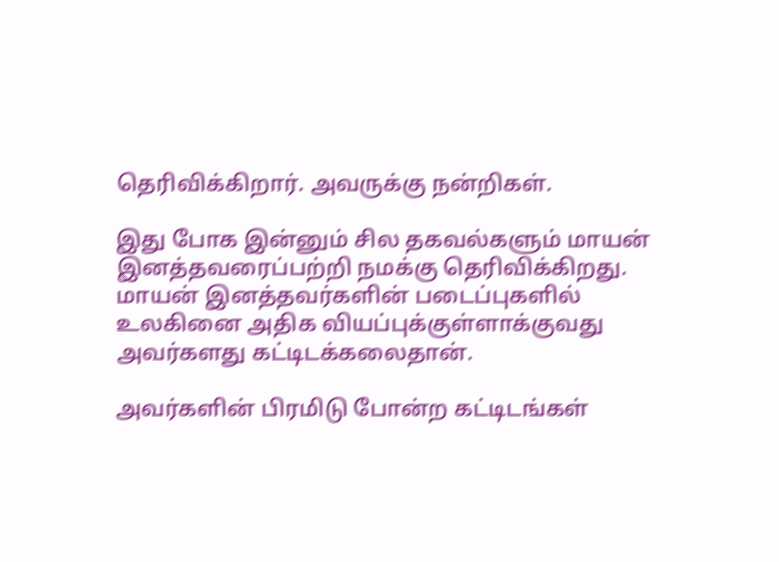தெரிவிக்கிறார். அவருக்கு நன்றிகள்.

இது போக இன்னும் சில தகவல்களும் மாயன் இனத்தவரைப்பற்றி நமக்கு தெரிவிக்கிறது. மாயன் இனத்தவர்களின் படைப்புகளில் உலகினை அதிக வியப்புக்குள்ளாக்குவது அவர்களது கட்டிடக்கலைதான்.

அவர்களின் பிரமிடு போன்ற கட்டிடங்கள்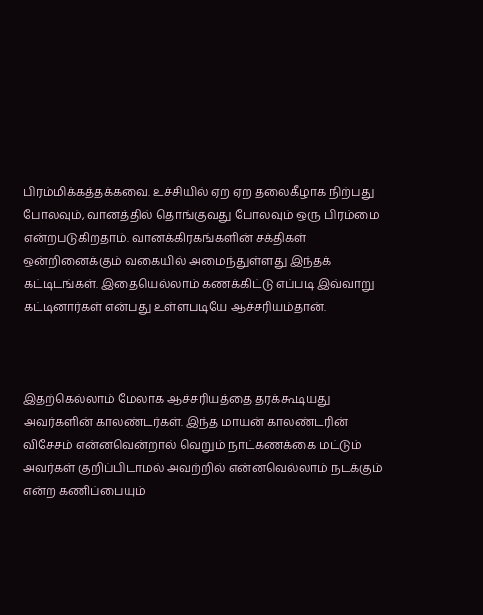பிரம்மிக்கத்தக்கவை. உச்சியில் ஏற ஏற தலைகீழாக நிற்பது போலவும், வானத்தில் தொங்குவது போலவும் ஒரு பிரம்மை என்றபடுகிறதாம். வானக்கிரகங்களின் சக்திகள் ஒன்றினைக்கும் வகையில் அமைந்துள்ளது இந்தக் கட்டிடங்கள். இதையெல்லாம் கணக்கிட்டு எப்படி இவ்வாறு கட்டினார்கள் என்பது உள்ளபடியே ஆச்சரியம்தான்.



இதற்கெல்லாம் மேலாக ஆச்சரியத்தை தரக்கூடியது அவர்களின் காலண்டர்கள். இந்த மாயன் காலண்டரின் விசேசம் என்னவென்றால் வெறும் நாட்கணக்கை மட்டும் அவர்கள் குறிப்பிடாமல் அவற்றில் என்னவெல்லாம் நடக்கும் என்ற கணிப்பையும்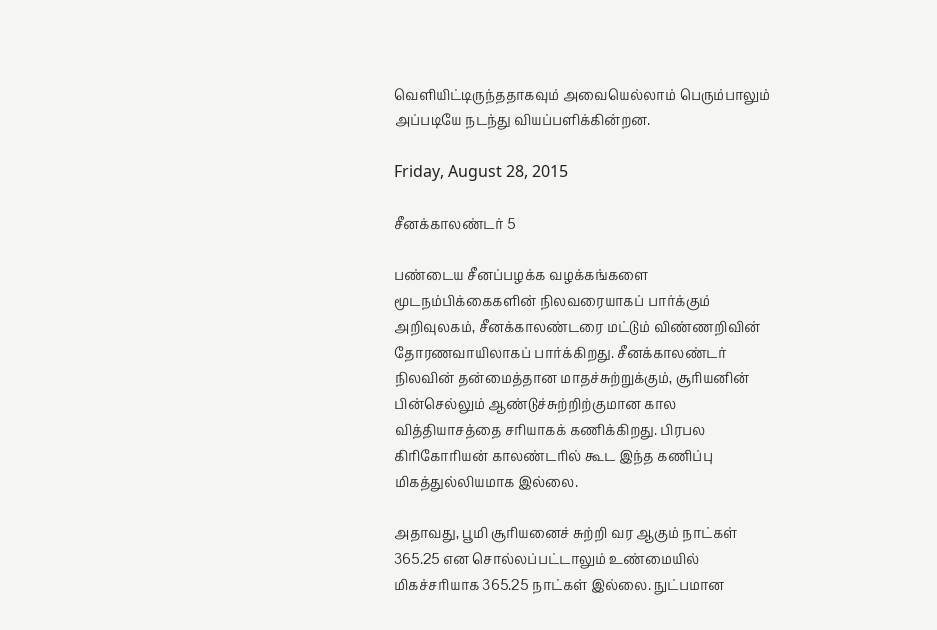வெளியிட்டிருந்ததாகவும் அவையெல்லாம் பெரும்பாலும் அப்படியே நடந்து வியப்பளிக்கின்றன.

Friday, August 28, 2015

சீனக்காலண்டர் 5

பண்டைய சீனப்பழக்க வழக்கங்களை மூடநம்பிக்கைகளின் நிலவரையாகப் பார்க்கும் அறிவுலகம், சீனக்காலண்டரை மட்டும் விண்ணறிவின் தோரணவாயிலாகப் பார்க்கிறது. சீனக்காலண்டர் நிலவின் தன்மைத்தான மாதச்சுற்றுக்கும், சூரியனின் பின்செல்லும் ஆண்டுச்சுற்றிற்குமான கால வித்தியாசத்தை சரியாகக் கணிக்கிறது. பிரபல கிரிகோரியன் காலண்டரில் கூட இந்த கணிப்பு மிகத்துல்லியமாக இல்லை.

அதாவது, பூமி சூரியனைச் சுற்றி வர ஆகும் நாட்கள் 365.25 என சொல்லப்பட்டாலும் உண்மையில் மிகச்சரியாக 365.25 நாட்கள் இல்லை. நுட்பமான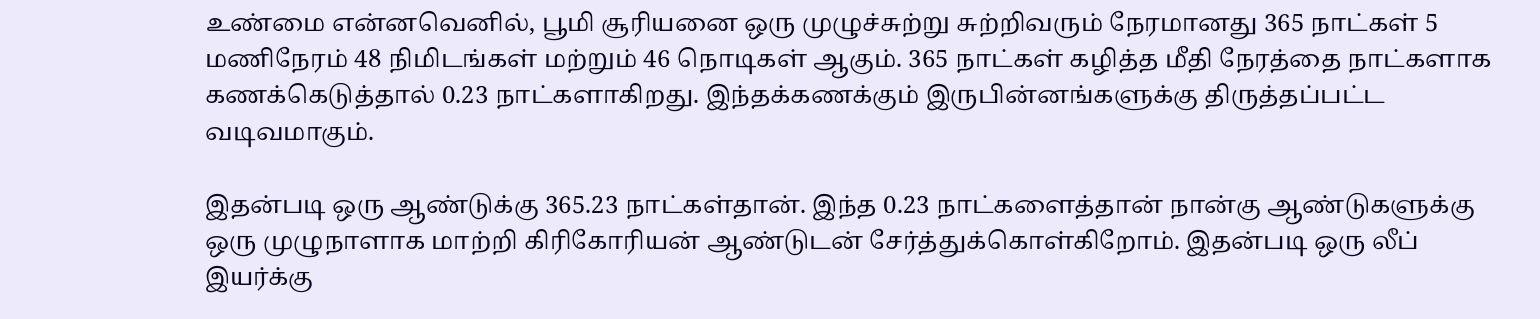உண்மை என்னவெனில், பூமி சூரியனை ஒரு முழுச்சுற்று சுற்றிவரும் நேரமானது 365 நாட்கள் 5 மணிநேரம் 48 நிமிடங்கள் மற்றும் 46 நொடிகள் ஆகும். 365 நாட்கள் கழித்த மீதி நேரத்தை நாட்களாக கணக்கெடுத்தால் 0.23 நாட்களாகிறது. இந்தக்கணக்கும் இருபின்னங்களுக்கு திருத்தப்பட்ட வடிவமாகும்.

இதன்படி ஒரு ஆண்டுக்கு 365.23 நாட்கள்தான். இந்த 0.23 நாட்களைத்தான் நான்கு ஆண்டுகளுக்கு ஒரு முழுநாளாக மாற்றி கிரிகோரியன் ஆண்டுடன் சேர்த்துக்கொள்கிறோம். இதன்படி ஒரு லீப் இயர்க்கு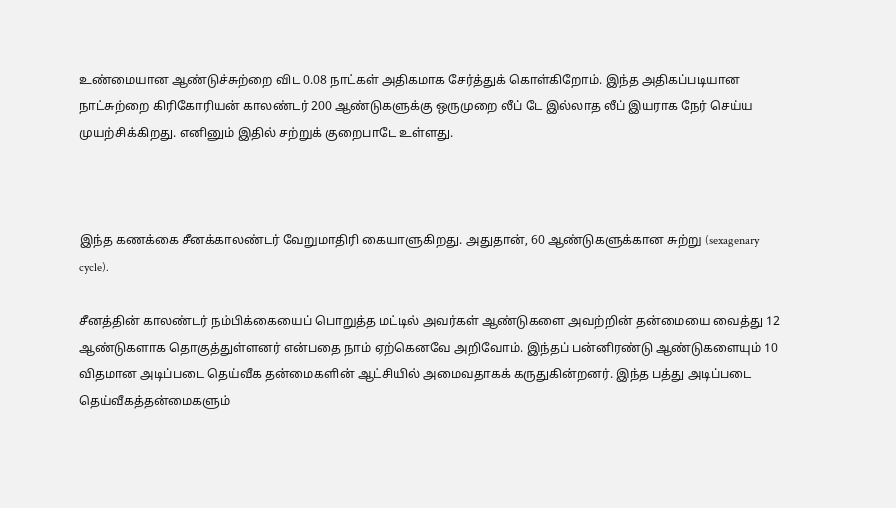உண்மையான ஆண்டுச்சுற்றை விட 0.08 நாட்கள் அதிகமாக சேர்த்துக் கொள்கிறோம். இந்த அதிகப்படியான நாட்சுற்றை கிரிகோரியன் காலண்டர் 200 ஆண்டுகளுக்கு ஒருமுறை லீப் டே இல்லாத லீப் இயராக நேர் செய்ய முயற்சிக்கிறது. எனினும் இதில் சற்றுக் குறைபாடே உள்ளது.



இந்த கணக்கை சீனக்காலண்டர் வேறுமாதிரி கையாளுகிறது. அதுதான், 60 ஆண்டுகளுக்கான சுற்று (sexagenary cycle).

சீனத்தின் காலண்டர் நம்பிக்கையைப் பொறுத்த மட்டில் அவர்கள் ஆண்டுகளை அவற்றின் தன்மையை வைத்து 12 ஆண்டுகளாக தொகுத்துள்ளனர் என்பதை நாம் ஏற்கெனவே அறிவோம். இந்தப் பன்னிரண்டு ஆண்டுகளையும் 10 விதமான அடிப்படை தெய்வீக தன்மைகளின் ஆட்சியில் அமைவதாகக் கருதுகின்றனர். இந்த பத்து அடிப்படை தெய்வீகத்தன்மைகளும்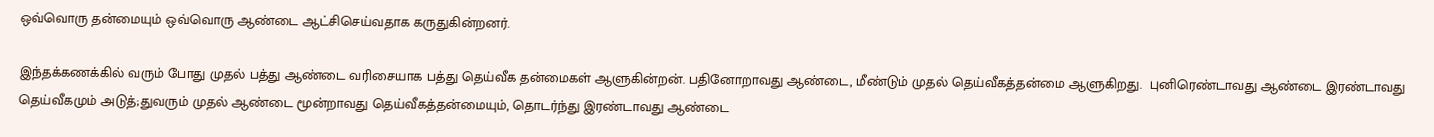ஒவ்வொரு தன்மையும் ஒவ்வொரு ஆண்டை ஆட்சிசெய்வதாக கருதுகின்றனர்.

இந்தக்கணக்கில் வரும் போது முதல் பத்து ஆண்டை வரிசையாக பத்து தெய்வீக தன்மைகள் ஆளுகின்றன். பதினோறாவது ஆண்டை, மீண்டும் முதல் தெய்வீகத்தன்மை ஆளுகிறது.  புனிரெண்டாவது ஆண்டை இரண்டாவது தெய்வீகமும் அடுத்;துவரும் முதல் ஆண்டை மூன்றாவது தெய்வீகத்தன்மையும், தொடர்ந்து இரண்டாவது ஆண்டை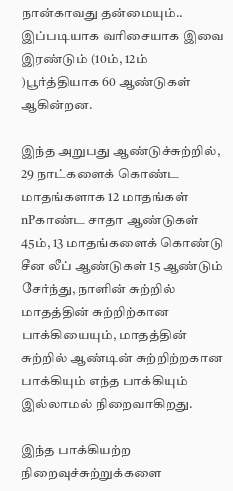நான்காவது தன்மையும்.. இப்படியாக வரிசையாக இவை இரண்டும் (10ம், 12ம் )பூர்த்தியாக 60 ஆண்டுகள் ஆகின்றன.

இந்த அறுபது ஆண்டுச்சுற்றில், 29 நாட்களைக் கொண்ட மாதங்களாக 12 மாதங்கள் nPகாண்ட சாதா ஆண்டுகள் 45ம், 13 மாதங்களைக் கொண்டு சீன லீப் ஆண்டுகள் 15 ஆண்டும் சேர்ந்து, நாளின் சுற்றில் மாதத்தின் சுற்றிற்கான பாக்கியையும், மாதத்தின் சுற்றில் ஆண்டின் சுற்றிற்றகான பாக்கியும் எந்த பாக்கியும் இல்லாமல் நிறைவாகிறது.

இந்த பாக்கியற்ற நிறைவுச்சுற்றுக்களை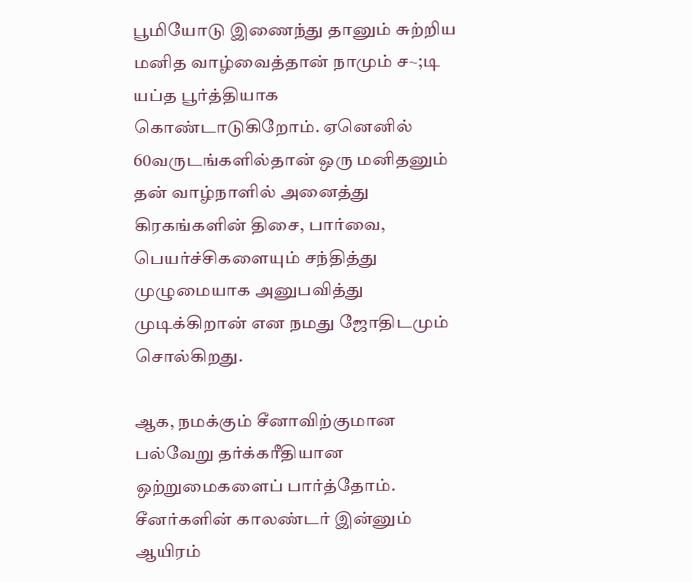பூமியோடு இணைந்து தானும் சுற்றிய மனித வாழ்வைத்தான் நாமும் ச~;டி யப்த பூர்த்தியாக கொண்டாடுகிறோம். ஏனெனில் 60வருடங்களில்தான் ஒரு மனிதனும் தன் வாழ்நாளில் அனைத்து கிரகங்களின் திசை, பார்வை, பெயர்ச்சிகளையும் சந்தித்து முழுமையாக அனுபவித்து முடிக்கிறான் என நமது ஜோதிடமும் சொல்கிறது.

ஆக, நமக்கும் சீனாவிற்குமான பல்வேறு தர்க்கரீதியான ஒற்றுமைகளைப் பார்த்தோம். சீனர்களின் காலண்டர் இன்னும் ஆயிரம்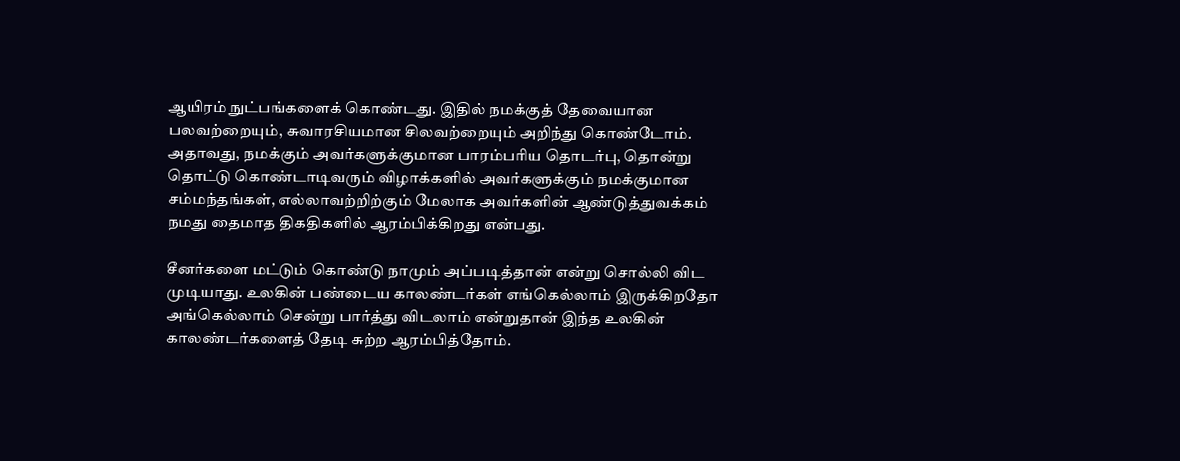ஆயிரம் நுட்பங்களைக் கொண்டது. இதில் நமக்குத் தேவையான பலவற்றையும், சுவாரசியமான சிலவற்றையும் அறிந்து கொண்டோம். அதாவது, நமக்கும் அவர்களுக்குமான பாரம்பரிய தொடர்பு, தொன்று தொட்டு கொண்டாடிவரும் விழாக்களில் அவர்களுக்கும் நமக்குமான சம்மந்தங்கள், எல்லாவற்றிற்கும் மேலாக அவர்களின் ஆண்டுத்துவக்கம் நமது தைமாத திகதிகளில் ஆரம்பிக்கிறது என்பது.

சீனர்களை மட்டும் கொண்டு நாமும் அப்படித்தான் என்று சொல்லி விட முடியாது. உலகின் பண்டைய காலண்டர்கள் எங்கெல்லாம் இருக்கிறதோ அங்கெல்லாம் சென்று பார்த்து விடலாம் என்றுதான் இந்த உலகின் காலண்டர்களைத் தேடி சுற்ற ஆரம்பித்தோம்.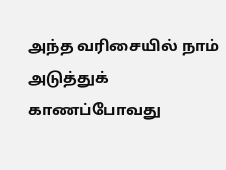அந்த வரிசையில் நாம் அடுத்துக் காணப்போவது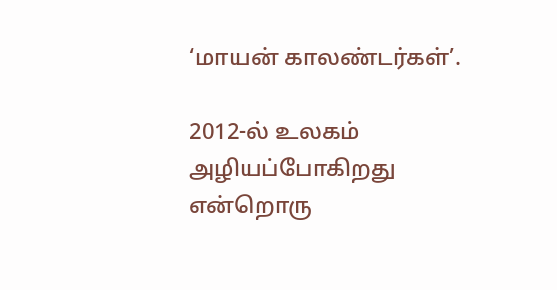‘மாயன் காலண்டர்கள்’.

2012-ல் உலகம் அழியப்போகிறது என்றொரு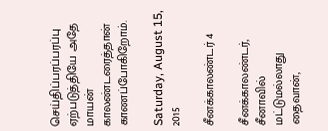செய்திப்பரப்பரப்பு ஏற்படுத்தியே அதே மாயன் காலண்டரைத்தான் காணப்போகிறோம்.

Saturday, August 15, 2015

சீனக்காலண்டர் 4

சீனக்காலண்டர், சீனாவில் மட்டுமல்லாது தைவான்,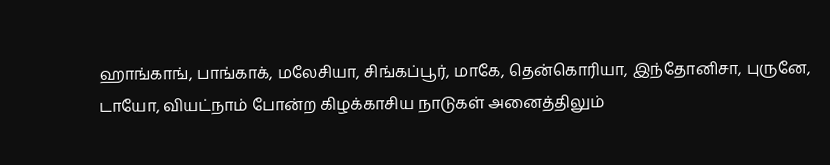ஹாங்காங், பாங்காக், மலேசியா, சிங்கப்பூர், மாகே, தென்கொரியா, இந்தோனிசா, புருனே, டாயோ, வியட்நாம் போன்ற கிழக்காசிய நாடுகள் அனைத்திலும்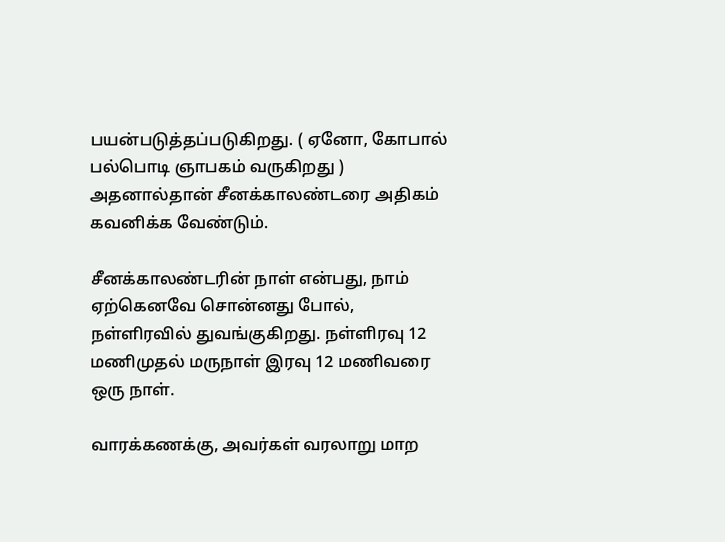பயன்படுத்தப்படுகிறது. ( ஏனோ, கோபால் பல்பொடி ஞாபகம் வருகிறது ) அதனால்தான் சீனக்காலண்டரை அதிகம் கவனிக்க வேண்டும்.

சீனக்காலண்டரின் நாள் என்பது, நாம் ஏற்கெனவே சொன்னது போல், நள்ளிரவில் துவங்குகிறது. நள்ளிரவு 12 மணிமுதல் மருநாள் இரவு 12 மணிவரை ஒரு நாள்.

வாரக்கணக்கு, அவர்கள் வரலாறு மாற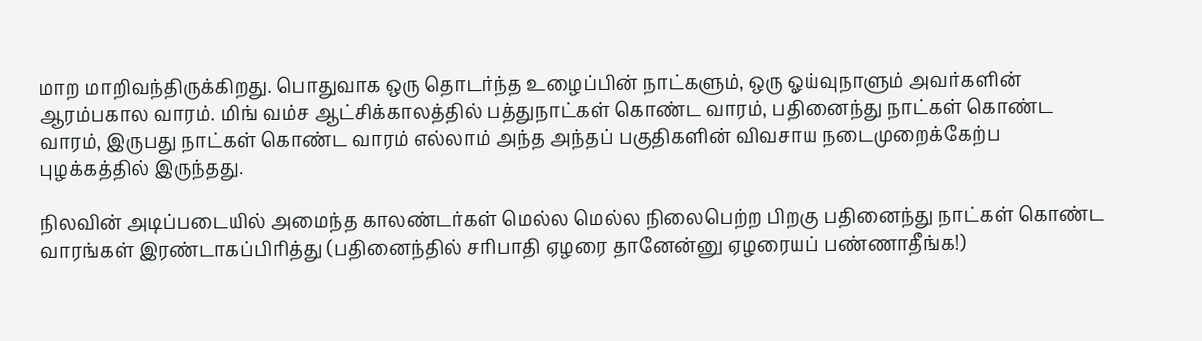மாற மாறிவந்திருக்கிறது. பொதுவாக ஒரு தொடர்ந்த உழைப்பின் நாட்களும், ஒரு ஓய்வுநாளும் அவர்களின் ஆரம்பகால வாரம். மிங் வம்ச ஆட்சிக்காலத்தில் பத்துநாட்கள் கொண்ட வாரம், பதினைந்து நாட்கள் கொண்ட வாரம், இருபது நாட்கள் கொண்ட வாரம் எல்லாம் அந்த அந்தப் பகுதிகளின் விவசாய நடைமுறைக்கேற்ப புழக்கத்தில் இருந்தது.

நிலவின் அடிப்படையில் அமைந்த காலண்டர்கள் மெல்ல மெல்ல நிலைபெற்ற பிறகு பதினைந்து நாட்கள் கொண்ட வாரங்கள் இரண்டாகப்பிரித்து (பதினைந்தில் சரிபாதி ஏழரை தானேன்னு ஏழரையப் பண்ணாதீங்க!)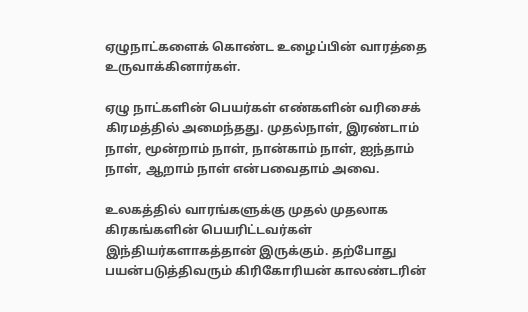ஏழுநாட்களைக் கொண்ட உழைப்பின் வாரத்தை உருவாக்கினார்கள்.

ஏழு நாட்களின் பெயர்கள் எண்களின் வரிசைக் கிரமத்தில் அமைந்தது. முதல்நாள், இரண்டாம் நாள், மூன்றாம் நாள், நான்காம் நாள், ஐந்தாம் நாள், ஆறாம் நாள் என்பவைதாம் அவை.

உலகத்தில் வாரங்களுக்கு முதல் முதலாக கிரகங்களின் பெயரிட்டவர்கள் இந்தியர்களாகத்தான் இருக்கும். தற்போது பயன்படுத்திவரும் கிரிகோரியன் காலண்டரின்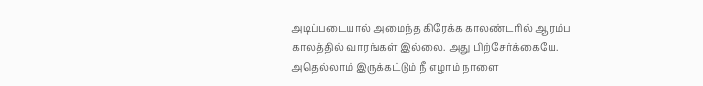அடிப்படையால் அமைந்த கிரேக்க காலண்டரில் ஆரம்ப காலத்தில் வாரங்கள் இல்லை. அது பிற்சேர்க்கையே. அதெல்லாம் இருக்கட்டும் நீ எழாம் நாளை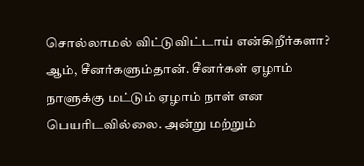சொல்லாமல் விட்டுவிட்டாய் என்கிறீர்களா? ஆம், சீனர்களும்தான். சீனர்கள் ஏழாம் நாளுக்கு மட்டும் ஏழாம் நாள் என பெயரிடவில்லை. அன்று மற்றும்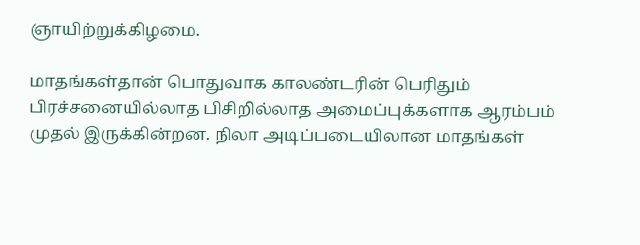ஞாயிற்றுக்கிழமை.

மாதங்கள்தான் பொதுவாக காலண்டரின் பெரிதும் பிரச்சனையில்லாத பிசிறில்லாத அமைப்புக்களாக ஆரம்பம் முதல் இருக்கின்றன. நிலா அடிப்படையிலான மாதங்கள்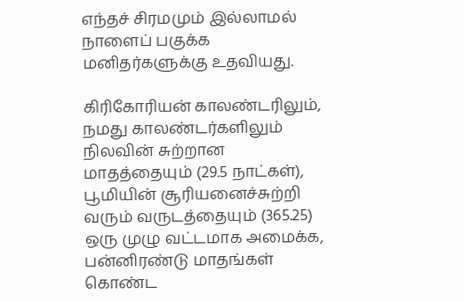எந்தச் சிரமமும் இல்லாமல் நாளைப் பகுக்க மனிதர்களுக்கு உதவியது.

கிரிகோரியன் காலண்டரிலும், நமது காலண்டர்களிலும் நிலவின் சுற்றான மாதத்தையும் (29.5 நாட்கள்), பூமியின் சூரியனைச்சுற்றி வரும் வருடத்தையும் (365.25) ஒரு முழு வட்டமாக அமைக்க, பன்னிரண்டு மாதங்கள் கொண்ட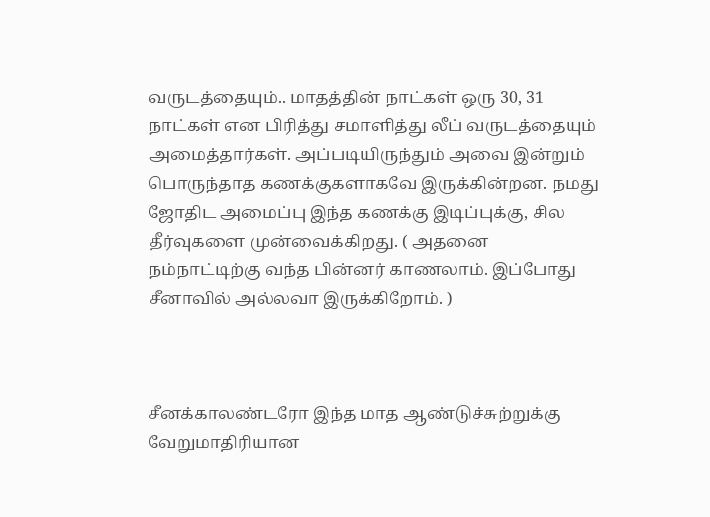வருடத்தையும்.. மாதத்தின் நாட்கள் ஒரு 30, 31 நாட்கள் என பிரித்து சமாளித்து லீப் வருடத்தையும் அமைத்தார்கள். அப்படியிருந்தும் அவை இன்றும் பொருந்தாத கணக்குகளாகவே இருக்கின்றன. நமது ஜோதிட அமைப்பு இந்த கணக்கு இடிப்புக்கு, சில தீர்வுகளை முன்வைக்கிறது. ( அதனை நம்நாட்டிற்கு வந்த பின்னர் காணலாம். இப்போது சீனாவில் அல்லவா இருக்கிறோம். )



சீனக்காலண்டரோ இந்த மாத ஆண்டுச்சுற்றுக்கு வேறுமாதிரியான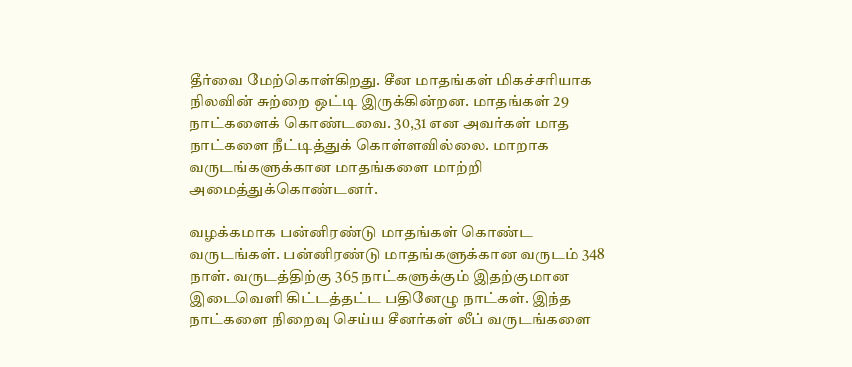தீர்வை மேற்கொள்கிறது. சீன மாதங்கள் மிகச்சரியாக நிலவின் சுற்றை ஒட்டி இருக்கின்றன. மாதங்கள் 29 நாட்களைக் கொண்டவை. 30,31 என அவர்கள் மாத நாட்களை நீட்டித்துக் கொள்ளவில்லை. மாறாக வருடங்களுக்கான மாதங்களை மாற்றி அமைத்துக்கொண்டனர்.

வழக்கமாக பன்னிரண்டு மாதங்கள் கொண்ட வருடங்கள். பன்னிரண்டு மாதங்களுக்கான வருடம் 348 நாள். வருடத்திற்கு 365 நாட்களுக்கும் இதற்குமான இடைவெளி கிட்டத்தட்ட பதினேழு நாட்கள். இந்த நாட்களை நிறைவு செய்ய சீனர்கள் லீப் வருடங்களை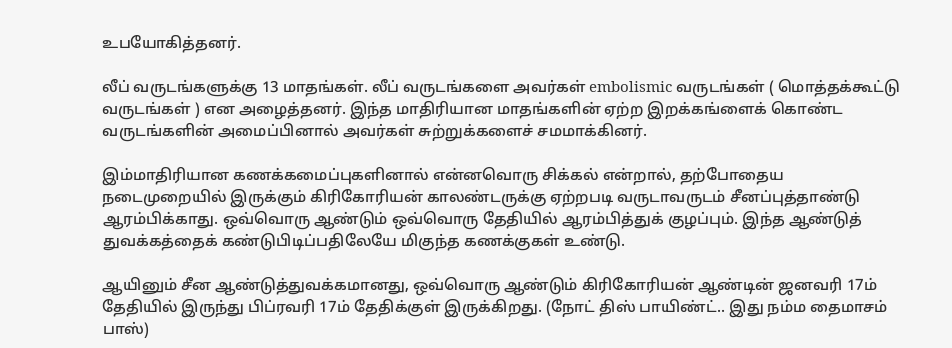உபயோகித்தனர்.

லீப் வருடங்களுக்கு 13 மாதங்கள். லீப் வருடங்களை அவர்கள் embolismic வருடங்கள் ( மொத்தக்கூட்டு வருடங்கள் ) என அழைத்தனர். இந்த மாதிரியான மாதங்களின் ஏற்ற இறக்கங்ளைக் கொண்ட வருடங்களின் அமைப்பினால் அவர்கள் சுற்றுக்களைச் சமமாக்கினர்.

இம்மாதிரியான கணக்கமைப்புகளினால் என்னவொரு சிக்கல் என்றால், தற்போதைய நடைமுறையில் இருக்கும் கிரிகோரியன் காலண்டருக்கு ஏற்றபடி வருடாவருடம் சீனப்புத்தாண்டு ஆரம்பிக்காது. ஒவ்வொரு ஆண்டும் ஒவ்வொரு தேதியில் ஆரம்பித்துக் குழப்பும். இந்த ஆண்டுத் துவக்கத்தைக் கண்டுபிடிப்பதிலேயே மிகுந்த கணக்குகள் உண்டு.

ஆயினும் சீன ஆண்டுத்துவக்கமானது, ஒவ்வொரு ஆண்டும் கிரிகோரியன் ஆண்டின் ஜனவரி 17ம் தேதியில் இருந்து பிப்ரவரி 17ம் தேதிக்குள் இருக்கிறது. (நோட் திஸ் பாயிண்ட்.. இது நம்ம தைமாசம் பாஸ்)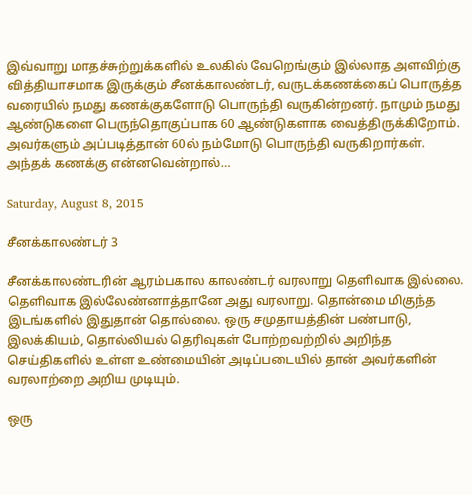இவ்வாறு மாதச்சுற்றுக்களில் உலகில் வேறெங்கும் இல்லாத அளவிற்கு வித்தியாசமாக இருக்கும் சீனக்காலண்டர், வருடக்கணக்கைப் பொருத்த வரையில் நமது கணக்குகளோடு பொருந்தி வருகின்றனர். நாமும் நமது ஆண்டுகளை பெருந்தொகுப்பாக 60 ஆண்டுகளாக வைத்திருக்கிறோம். அவர்களும் அப்படித்தான் 60ல் நம்மோடு பொருந்தி வருகிறார்கள். அந்தக் கணக்கு என்னவென்றால்…

Saturday, August 8, 2015

சீனக்காலண்டர் 3

சீனக்காலண்டரின் ஆரம்பகால காலண்டர் வரலாறு தெளிவாக இல்லை. தெளிவாக இல்லேண்னாத்தானே அது வரலாறு. தொன்மை மிகுந்த இடங்களில் இதுதான் தொல்லை. ஒரு சமுதாயத்தின் பண்பாடு, இலக்கியம், தொல்லியல் தெரிவுகள் போற்றவற்றில் அறிந்த செய்திகளில் உள்ள உண்மையின் அடிப்படையில் தான் அவர்களின் வரலாற்றை அறிய முடியும்.

ஒரு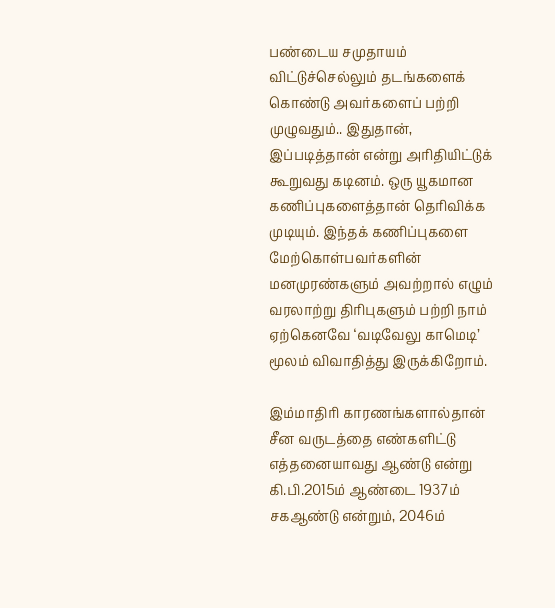பண்டைய சமுதாயம் விட்டுச்செல்லும் தடங்களைக் கொண்டு அவர்களைப் பற்றி முழுவதும்.. இதுதான், இப்படித்தான் என்று அரிதியிட்டுக் கூறுவது கடினம். ஒரு யூகமான கணிப்புகளைத்தான் தெரிவிக்க முடியும். இந்தக் கணிப்புகளை மேற்கொள்பவர்களின் மனமுரண்களும் அவற்றால் எழும் வரலாற்று திரிபுகளும் பற்றி நாம் ஏற்கெனவே ‘வடிவேலு காமெடி’ மூலம் விவாதித்து இருக்கிறோம்.

இம்மாதிரி காரணங்களால்தான் சீன வருடத்தை எண்களிட்டு எத்தனையாவது ஆண்டு என்று கி.பி.2015ம் ஆண்டை 1937ம் சகஆண்டு என்றும், 2046ம்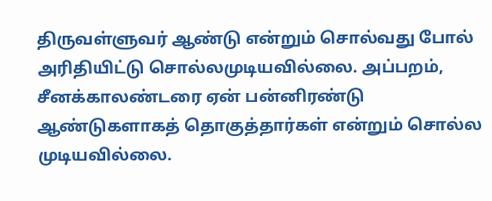திருவள்ளுவர் ஆண்டு என்றும் சொல்வது போல் அரிதியிட்டு சொல்லமுடியவில்லை. அப்பறம், சீனக்காலண்டரை ஏன் பன்னிரண்டு ஆண்டுகளாகத் தொகுத்தார்கள் என்றும் சொல்ல முடியவில்லை.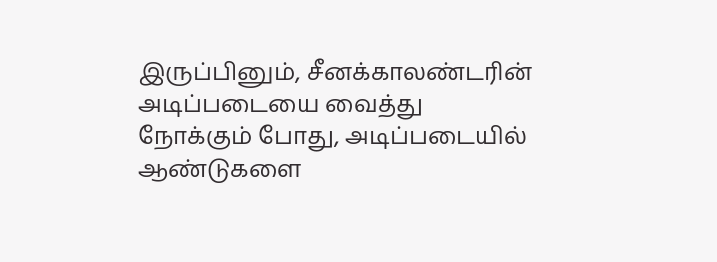இருப்பினும், சீனக்காலண்டரின் அடிப்படையை வைத்து நோக்கும் போது, அடிப்படையில் ஆண்டுகளை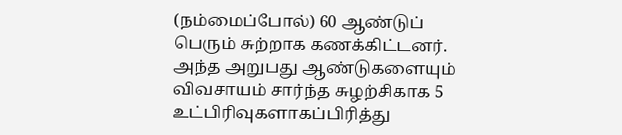(நம்மைப்போல்) 60 ஆண்டுப் பெரும் சுற்றாக கணக்கிட்டனர். அந்த அறுபது ஆண்டுகளையும் விவசாயம் சார்ந்த சுழற்சிகாக 5 உட்பிரிவுகளாகப்பிரித்து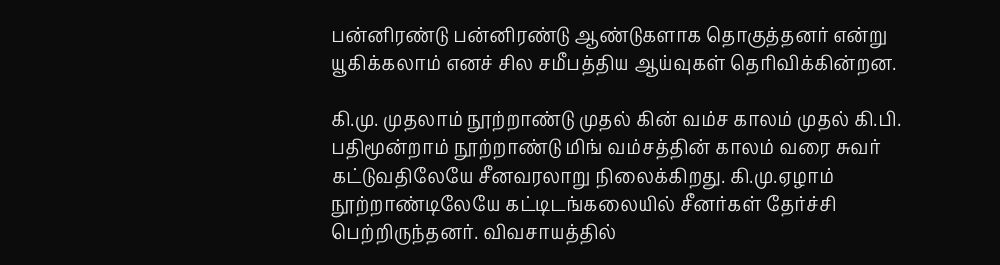பன்னிரண்டு பன்னிரண்டு ஆண்டுகளாக தொகுத்தனர் என்று யூகிக்கலாம் எனச் சில சமீபத்திய ஆய்வுகள் தெரிவிக்கின்றன.

கி.மு. முதலாம் நூற்றாண்டு முதல் கின் வம்ச காலம் முதல் கி.பி. பதிமூன்றாம் நூற்றாண்டு மிங் வம்சத்தின் காலம் வரை சுவர் கட்டுவதிலேயே சீனவரலாறு நிலைக்கிறது. கி.மு.ஏழாம் நூற்றாண்டிலேயே கட்டிடங்கலையில் சீனர்கள் தேர்ச்சி பெற்றிருந்தனர். விவசாயத்தில்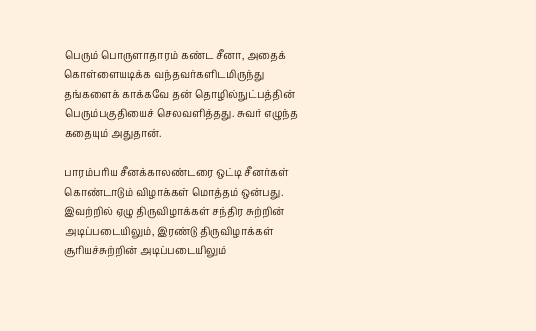பெரும் பொருளாதாரம் கண்ட சீனா, அதைக் கொள்ளையடிக்க வந்தவர்களிடமிருந்து தங்களைக் காக்கவே தன் தொழில்நுட்பத்தின் பெரும்பகுதியைச் செலவளித்தது. சுவர் எழுந்த கதையும் அதுதான்.

பாரம்பரிய சீனக்காலண்டரை ஒட்டி சீனர்கள் கொண்டாடும் விழாக்கள் மொத்தம் ஒன்பது. இவற்றில் ஏழு திருவிழாக்கள் சந்திர சுற்றின் அடிப்படையிலும், இரண்டு திருவிழாக்கள் சூரியச்சுற்றின் அடிப்படையிலும்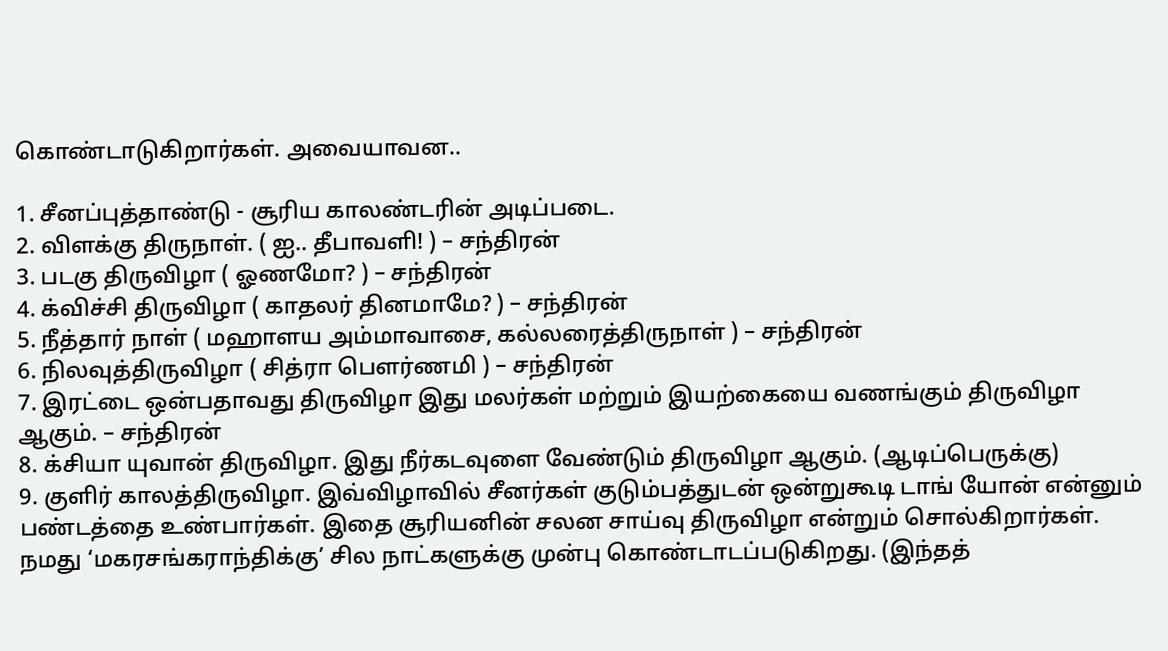கொண்டாடுகிறார்கள். அவையாவன..

1. சீனப்புத்தாண்டு - சூரிய காலண்டரின் அடிப்படை.
2. விளக்கு திருநாள். ( ஐ.. தீபாவளி! ) – சந்திரன்
3. படகு திருவிழா ( ஓணமோ? ) – சந்திரன்
4. க்விச்சி திருவிழா ( காதலர் தினமாமே? ) – சந்திரன்
5. நீத்தார் நாள் ( மஹாளய அம்மாவாசை, கல்லரைத்திருநாள் ) – சந்திரன்
6. நிலவுத்திருவிழா ( சித்ரா பௌர்ணமி ) – சந்திரன்
7. இரட்டை ஒன்பதாவது திருவிழா இது மலர்கள் மற்றும் இயற்கையை வணங்கும் திருவிழா ஆகும். – சந்திரன்
8. க்சியா யுவான் திருவிழா. இது நீர்கடவுளை வேண்டும் திருவிழா ஆகும். (ஆடிப்பெருக்கு)
9. குளிர் காலத்திருவிழா. இவ்விழாவில் சீனர்கள் குடும்பத்துடன் ஒன்றுகூடி டாங் யோன் என்னும் பண்டத்தை உண்பார்கள். இதை சூரியனின் சலன சாய்வு திருவிழா என்றும் சொல்கிறார்கள். நமது ‘மகரசங்கராந்திக்கு’ சில நாட்களுக்கு முன்பு கொண்டாடப்படுகிறது. (இந்தத்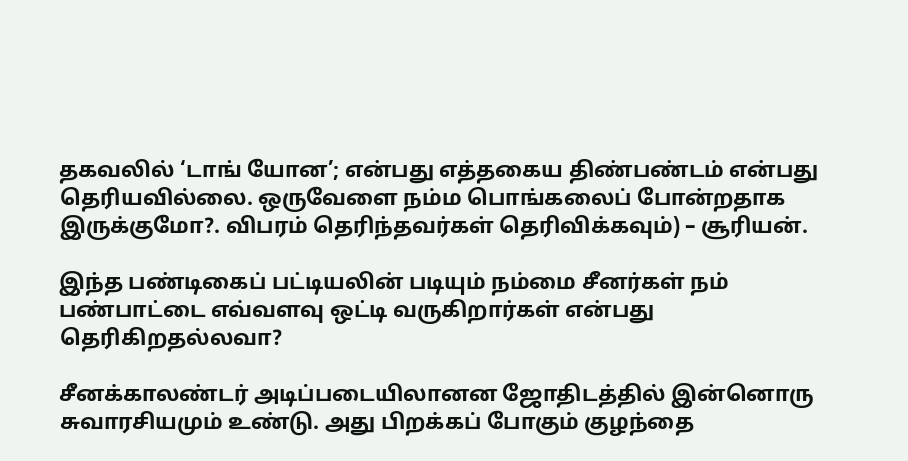தகவலில் ‘டாங் யோன’; என்பது எத்தகைய திண்பண்டம் என்பது தெரியவில்லை. ஒருவேளை நம்ம பொங்கலைப் போன்றதாக இருக்குமோ?. விபரம் தெரிந்தவர்கள் தெரிவிக்கவும்) – சூரியன்.

இந்த பண்டிகைப் பட்டியலின் படியும் நம்மை சீனர்கள் நம் பண்பாட்டை எவ்வளவு ஒட்டி வருகிறார்கள் என்பது தெரிகிறதல்லவா?

சீனக்காலண்டர் அடிப்படையிலானன ஜோதிடத்தில் இன்னொரு சுவாரசியமும் உண்டு. அது பிறக்கப் போகும் குழந்தை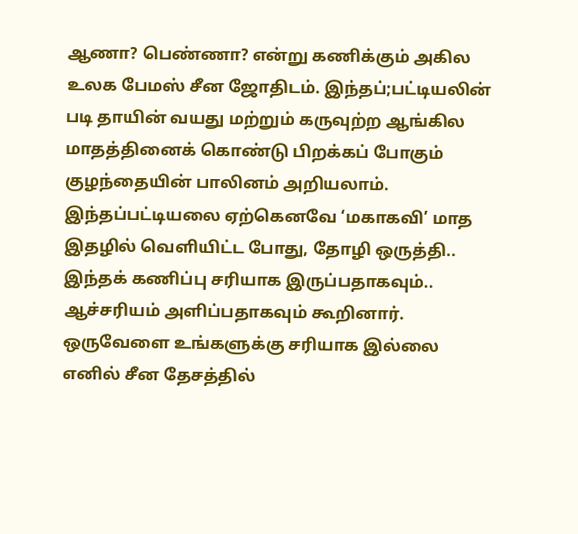ஆணா? பெண்ணா? என்று கணிக்கும் அகில உலக பேமஸ் சீன ஜோதிடம். இந்தப்;பட்டியலின் படி தாயின் வயது மற்றும் கருவுற்ற ஆங்கில மாதத்தினைக் கொண்டு பிறக்கப் போகும் குழந்தையின் பாலினம் அறியலாம். இந்தப்பட்டியலை ஏற்கெனவே ‘மகாகவி’ மாத இதழில் வெளியிட்ட போது, தோழி ஒருத்தி.. இந்தக் கணிப்பு சரியாக இருப்பதாகவும்.. ஆச்சரியம் அளிப்பதாகவும் கூறினார். ஒருவேளை உங்களுக்கு சரியாக இல்லை எனில் சீன தேசத்தில்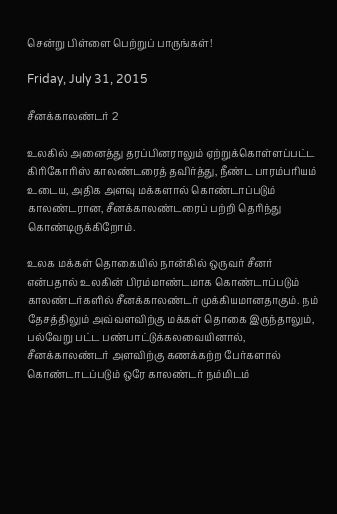சென்று பிள்ளை பெற்றுப் பாருங்கள்!

Friday, July 31, 2015

சீனக்காலண்டர் 2

உலகில் அனைத்து தரப்பினராலும் ஏற்றுக்கொள்ளப்பட்ட கிரிகோரிஸ் காலண்டரைத் தவிர்த்து, நீண்ட பாரம்பரியம் உடைய, அதிக அளவு மக்களால் கொண்டாப்படும் காலண்டரான, சீனக்காலண்டரைப் பற்றி தெரிந்து கொண்டிருக்கிறோம்.

உலக மக்கள் தொகையில் நான்கில் ஒருவர் சீனர் என்பதால் உலகின் பிரம்மாண்டமாக கொண்டாப்படும் காலண்டர்களில் சீனக்காலண்டர் முக்கியமானதாகும். நம் தேசத்திலும் அவ்வளவிற்கு மக்கள் தொகை இருந்தாலும், பல்வேறு பட்ட பண்பாட்டுக்கலவையினால், சீனக்காலண்டர் அளவிற்கு கணக்கற்ற பேர்களால் கொண்டாடப்படும் ஒரே காலண்டர் நம்மிடம்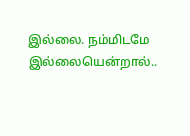இல்லை. நம்மிடமே இல்லையென்றால்..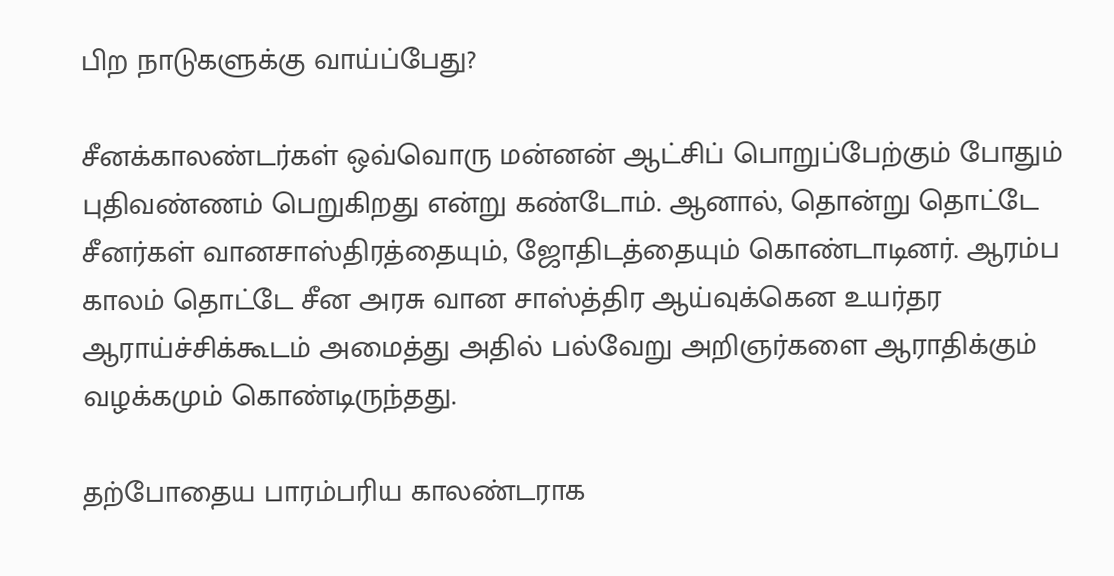பிற நாடுகளுக்கு வாய்ப்பேது?

சீனக்காலண்டர்கள் ஒவ்வொரு மன்னன் ஆட்சிப் பொறுப்பேற்கும் போதும் புதிவண்ணம் பெறுகிறது என்று கண்டோம். ஆனால், தொன்று தொட்டே சீனர்கள் வானசாஸ்திரத்தையும், ஜோதிடத்தையும் கொண்டாடினர். ஆரம்ப காலம் தொட்டே சீன அரசு வான சாஸ்த்திர ஆய்வுக்கென உயர்தர ஆராய்ச்சிக்கூடம் அமைத்து அதில் பல்வேறு அறிஞர்களை ஆராதிக்கும் வழக்கமும் கொண்டிருந்தது.

தற்போதைய பாரம்பரிய காலண்டராக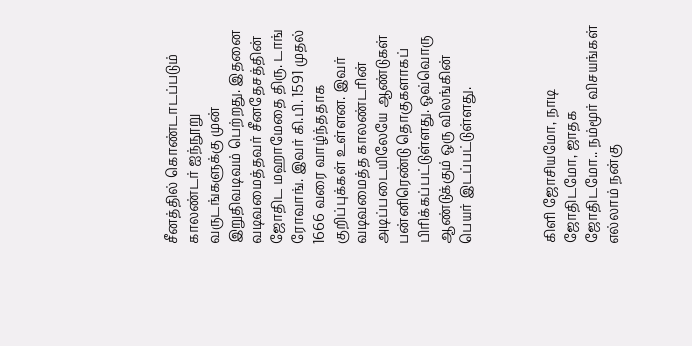சீனத்தில் கொண்டாடப்படும் காலண்டர் ஐந்நூறு வருடங்களுக்கு முன் இறுதிவடிவம் பெற்றது. இதனை வடிவமைத்தவர் சீனதேசத்தின் ஜோதிட மஹாமேதை திரு. டாங் ரோவாங். இவர் கி.பி. 1591 முதல் 1666 வரை வாழ்ந்ததாக குறிப்புக்கள் உள்ளன. இவர் வடிவமைத்த காலண்டரின் அடிப்படையிலேயே ஆண்டுகள் பன்னிரெண்டு தொகுகளாகப் பிரிக்கப்பட்டுள்ளது. ஒவ்வொரு ஆண்டுக்கும் ஒரு விலங்கின் பெயர் இடப்பட்டுள்ளது.



கிளி ஜோசியமோ, நாடி ஜோதிடமோ, ஜாதக ஜோதிடமோ.. நம்மூர் விசயங்கள் எல்லாம் நன்கு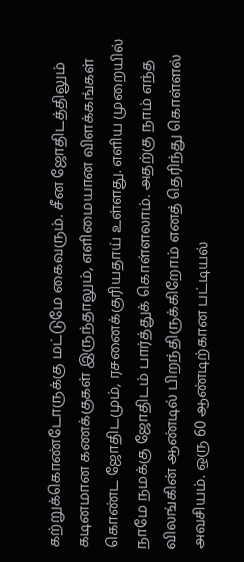கற்றுக்கொண்டோருக்கு மட்டுமே கைவரும். சீன ஜோதிடத்திலும் கடினமான கணக்குகள் இருந்தாலும், எளிமையான விளக்கங்கள் கொண்ட ஜோதிடமும், ரசனைக்குரியதாய் உள்ளது. எளிய முறையில் நாமே நமக்கு ஜோதிடம் பார்த்துக் கொள்ளலாம். அதற்கு நாம் எந்த விலங்கின் ஆண்டில் பிறந்திருக்கிறோம் எனத் தெரிந்து கொள்ளல் அவசியம். ஒரு 60 ஆண்டிற்கான பட்டியல்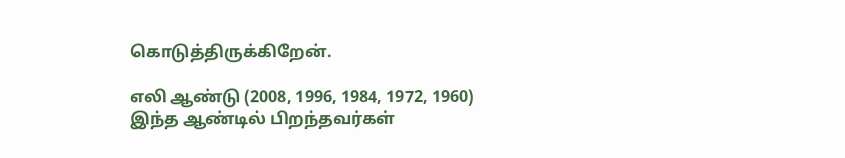கொடுத்திருக்கிறேன்.

எலி ஆண்டு (2008, 1996, 1984, 1972, 1960)
இந்த ஆண்டில் பிறந்தவர்கள்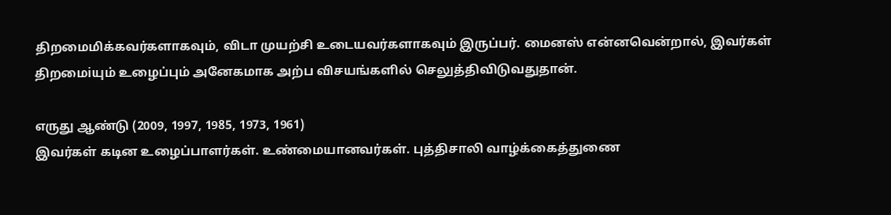திறமைமிக்கவர்களாகவும், விடா முயற்சி உடையவர்களாகவும் இருப்பர். மைனஸ் என்னவென்றால், இவர்கள் திறமைiயும் உழைப்பும் அனேகமாக அற்ப விசயங்களில் செலுத்திவிடுவதுதான்.

எருது ஆண்டு (2009, 1997, 1985, 1973, 1961)
இவர்கள் கடின உழைப்பாளர்கள். உண்மையானவர்கள். புத்திசாலி வாழ்க்கைத்துணை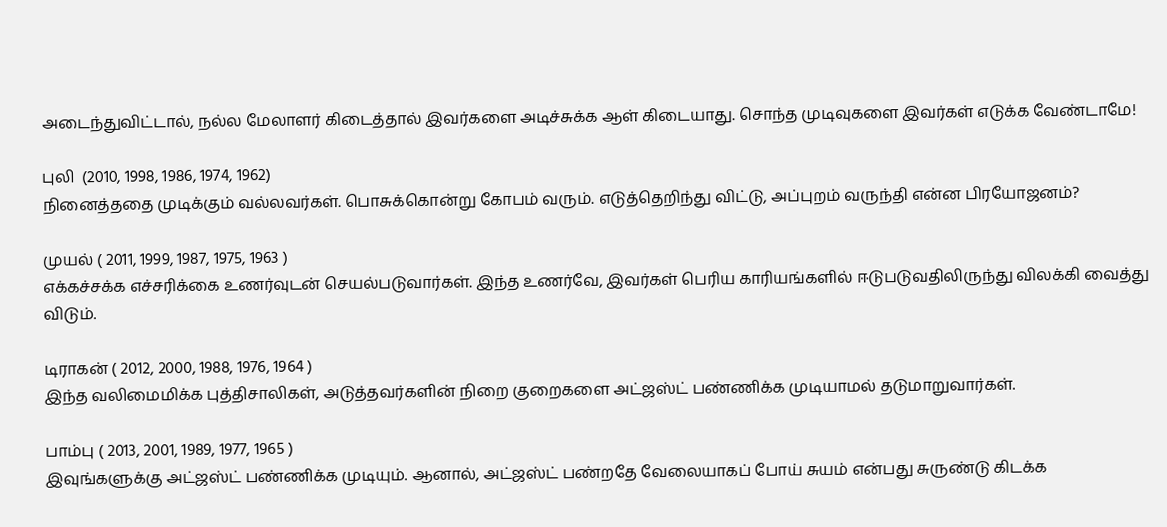அடைந்துவிட்டால், நல்ல மேலாளர் கிடைத்தால் இவர்களை அடிச்சுக்க ஆள் கிடையாது. சொந்த முடிவுகளை இவர்கள் எடுக்க வேண்டாமே!

புலி  (2010, 1998, 1986, 1974, 1962)
நினைத்ததை முடிக்கும் வல்லவர்கள். பொசுக்கொன்று கோபம் வரும். எடுத்தெறிந்து விட்டு, அப்புறம் வருந்தி என்ன பிரயோஜனம்?

முயல் ( 2011, 1999, 1987, 1975, 1963 )
எக்கச்சக்க எச்சரிக்கை உணர்வுடன் செயல்படுவார்கள். இந்த உணர்வே, இவர்கள் பெரிய காரியங்களில் ஈடுபடுவதிலிருந்து விலக்கி வைத்து விடும்.

டிராகன் ( 2012, 2000, 1988, 1976, 1964 )
இந்த வலிமைமிக்க புத்திசாலிகள், அடுத்தவர்களின் நிறை குறைகளை அட்ஜஸ்ட் பண்ணிக்க முடியாமல் தடுமாறுவார்கள்.

பாம்பு ( 2013, 2001, 1989, 1977, 1965 )
இவுங்களுக்கு அட்ஜஸ்ட் பண்ணிக்க முடியும். ஆனால், அட்ஜஸ்ட் பண்றதே வேலையாகப் போய் சுயம் என்பது சுருண்டு கிடக்க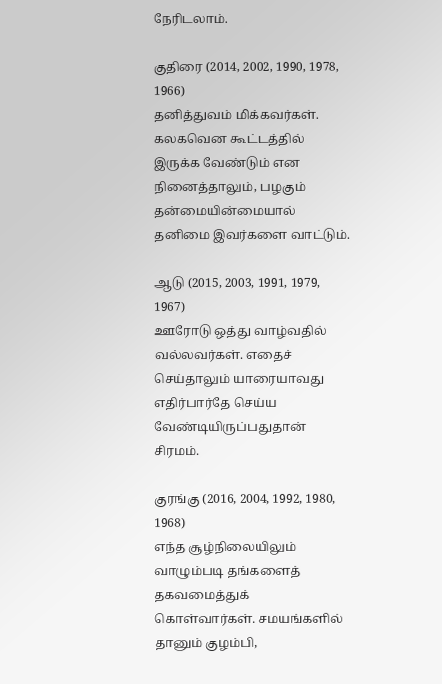நேரிடலாம்.

குதிரை (2014, 2002, 1990, 1978, 1966)
தனித்துவம் மிக்கவர்கள். கலகவென கூட்டத்தில் இருக்க வேண்டும் என நினைத்தாலும், பழகும் தன்மையின்மையால் தனிமை இவர்களை வாட்டும்.

ஆடு (2015, 2003, 1991, 1979, 1967)
ஊரோடு ஒத்து வாழ்வதில் வல்லவர்கள். எதைச் செய்தாலும் யாரையாவது எதிர்பார்தே செய்ய வேண்டியிருப்பதுதான் சிரமம்.

குரங்கு (2016, 2004, 1992, 1980, 1968)
எந்த சூழ்நிலையிலும் வாழும்படி தங்களைத் தகவமைத்துக் கொள்வார்கள். சமயங்களில் தானும் குழம்பி,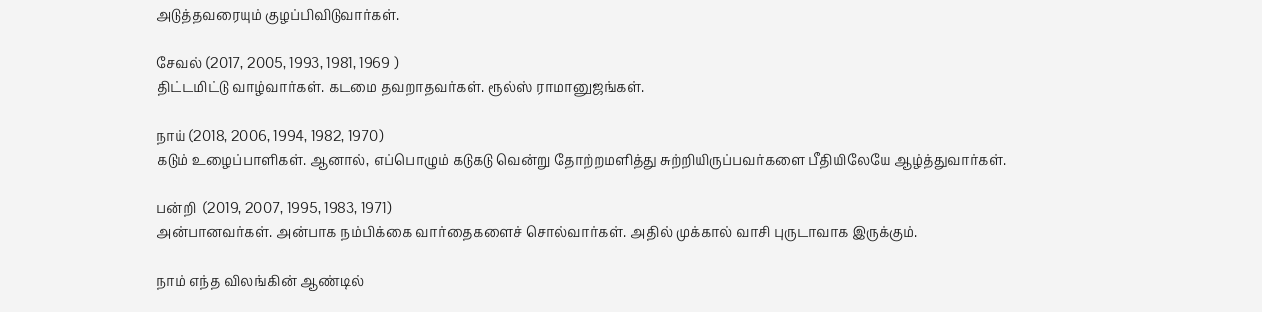அடுத்தவரையும் குழப்பிவிடுவார்கள்.

சேவல் (2017, 2005, 1993, 1981, 1969 )
திட்டமிட்டு வாழ்வார்கள். கடமை தவறாதவர்கள். ரூல்ஸ் ராமானுஜங்கள்.

நாய் (2018, 2006, 1994, 1982, 1970)
கடும் உழைப்பாளிகள். ஆனால், எப்பொழும் கடுகடு வென்று தோற்றமளித்து சுற்றியிருப்பவர்களை பீதியிலேயே ஆழ்த்துவார்கள்.

பன்றி  (2019, 2007, 1995, 1983, 1971)
அன்பானவர்கள். அன்பாக நம்பிக்கை வார்தைகளைச் சொல்வார்கள். அதில் முக்கால் வாசி புருடாவாக இருக்கும்.

நாம் எந்த விலங்கின் ஆண்டில்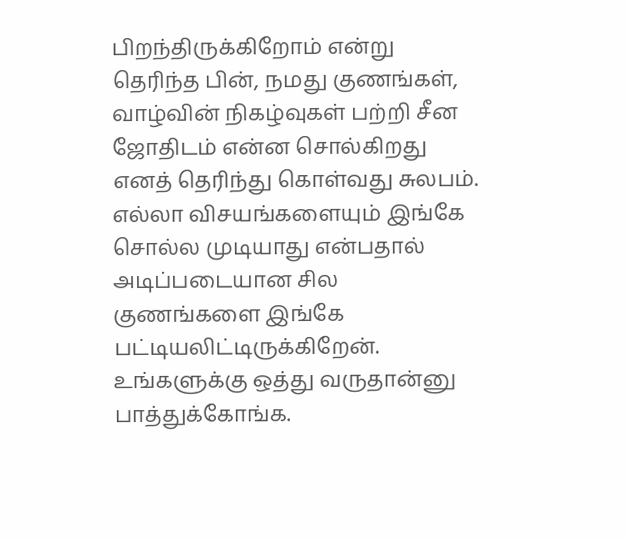பிறந்திருக்கிறோம் என்று தெரிந்த பின், நமது குணங்கள், வாழ்வின் நிகழ்வுகள் பற்றி சீன ஜோதிடம் என்ன சொல்கிறது எனத் தெரிந்து கொள்வது சுலபம். எல்லா விசயங்களையும் இங்கே சொல்ல முடியாது என்பதால் அடிப்படையான சில குணங்களை இங்கே பட்டியலிட்டிருக்கிறேன். உங்களுக்கு ஒத்து வருதான்னு பாத்துக்கோங்க.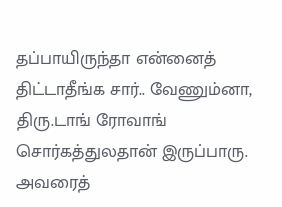தப்பாயிருந்தா என்னைத் திட்டாதீங்க சார்.. வேணும்னா, திரு.டாங் ரோவாங் சொர்கத்துலதான் இருப்பாரு. அவரைத்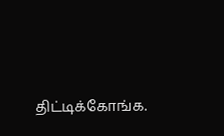திட்டிக்கோங்க.